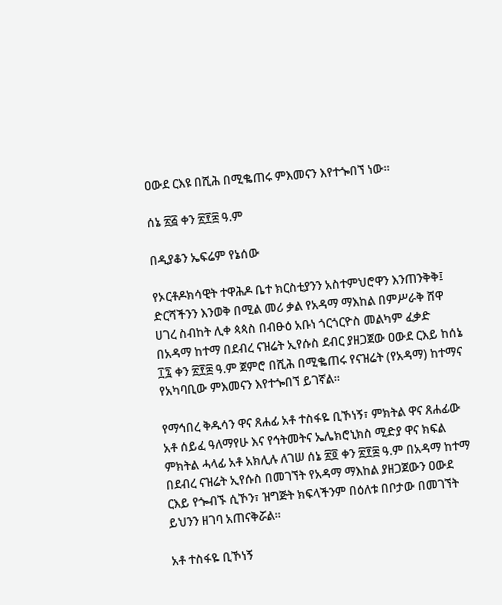ዐውደ ርእዩ በሺሕ በሚቈጠሩ ምእመናን እየተጐበኘ ነው፡፡

ሰኔ ፳፭ ቀን ፳፻፰ ዓ.ም

በዲያቆን ኤፍሬም የኔሰው

የኦርቶዶክሳዊት ተዋሕዶ ቤተ ክርስቲያንን አስተምህሮዋን እንጠንቅቅ፤ ድርሻችንን እንወቅ በሚል መሪ ቃል የአዳማ ማእከል በምሥራቅ ሸዋ ሀገረ ስብከት ሊቀ ጳጳስ በብፁዕ አቡነ ጎርጎርዮስ መልካም ፈቃድ በአዳማ ከተማ በደብረ ናዝሬት ኢየሱስ ደብር ያዘጋጀው ዐውደ ርእይ ከሰኔ ፲፯ ቀን ፳፻፰ ዓ.ም ጀምሮ በሺሕ በሚቈጠሩ የናዝሬት (የአዳማ) ከተማና የአካባቢው ምእመናን እየተጐበኘ ይገኛል፡፡

የማኅበረ ቅዱሳን ዋና ጸሐፊ አቶ ተስፋዬ ቢኾነኝ፣ ምክትል ዋና ጸሐፊው አቶ ሰይፈ ዓለማየሁ እና የኅትመትና ኤሌክሮኒክስ ሚድያ ዋና ክፍል ምክትል ሓላፊ አቶ አክሊሉ ለገሠ ሰኔ ፳፬ ቀን ፳፻፰ ዓ.ም በአዳማ ከተማ በደብረ ናዝሬት ኢየሱስ በመገኘት የአዳማ ማእከል ያዘጋጀውን ዐውደ ርእይ የጐብኙ ሲኾን፣ ዝግጅት ክፍላችንም በዕለቱ በቦታው በመገኘት ይህንን ዘገባ አጠናቅሯል፡፡

አቶ ተስፋዬ ቢኾነኝ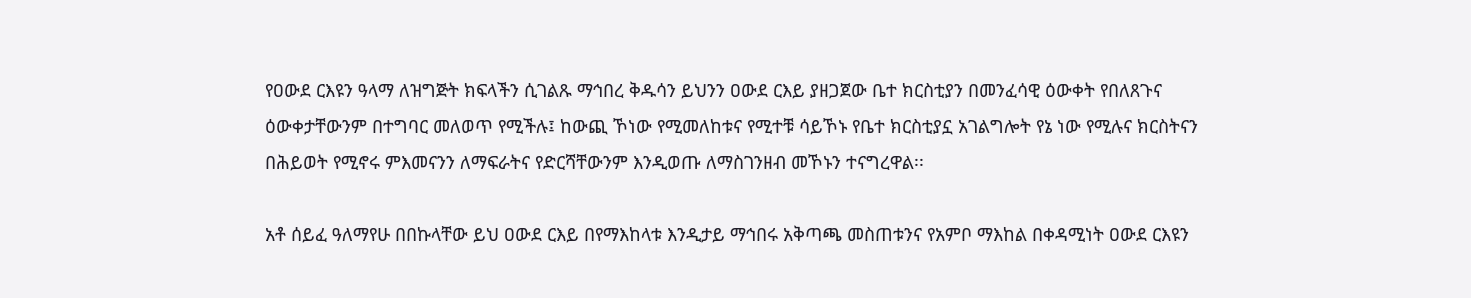የዐውደ ርእዩን ዓላማ ለዝግጅት ክፍላችን ሲገልጹ ማኅበረ ቅዱሳን ይህንን ዐውደ ርእይ ያዘጋጀው ቤተ ክርስቲያን በመንፈሳዊ ዕውቀት የበለጸጉና ዕውቀታቸውንም በተግባር መለወጥ የሚችሉ፤ ከውጪ ኾነው የሚመለከቱና የሚተቹ ሳይኾኑ የቤተ ክርስቲያኗ አገልግሎት የኔ ነው የሚሉና ክርስትናን በሕይወት የሚኖሩ ምእመናንን ለማፍራትና የድርሻቸውንም እንዲወጡ ለማስገንዘብ መኾኑን ተናግረዋል፡፡

አቶ ሰይፈ ዓለማየሁ በበኩላቸው ይህ ዐውደ ርእይ በየማእከላቱ እንዲታይ ማኅበሩ አቅጣጫ መስጠቱንና የአምቦ ማእከል በቀዳሚነት ዐውደ ርእዩን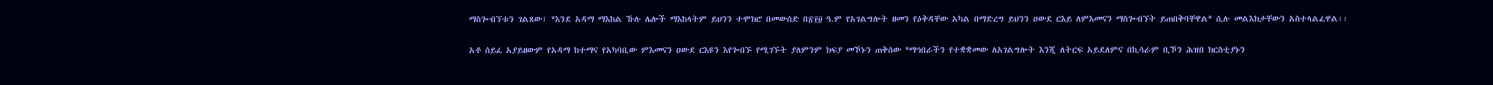ማስጐብኘቱን ገልጸው፣ *እንደ አዳማ ማእከል ኹሉ ሌሎች ማእከላትም ይህንን ተሞክሮ በመውሰድ በ፳፻፱ ዓ.ም የአገልግሎት ዘመን የዕቅዳቸው አካል በማድረግ ይህንን ዐውደ ርእይ ለምእመናን ማስጐብኘት ይጠበቅባቸዋል* ሲሉ መልእክታቸውን አስተላልፈዋል፡፡

አቶ ሰይፈ አያይዘውም የአዳማ ከተማና የአካባቢው ምእመናን ዐውደ ርእዩን እየጐበኙ የሚገኙት ያለምንም ክፍያ መኾኑን ጠቅሰው *ማኅበራችን የተቋቋመው ለአገልግሎት እንጂ ለትርፍ አይደለምና በኪሳራም ቢኾን ሕዝበ ክርስቲያኑን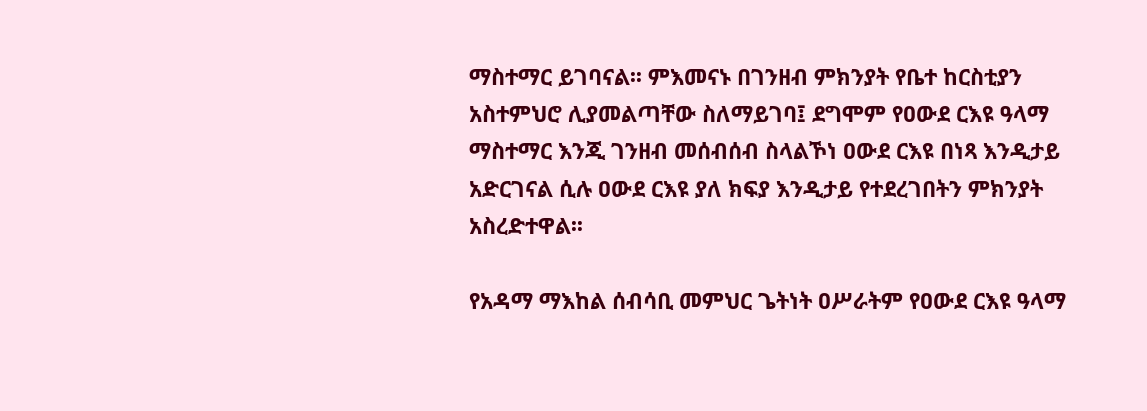ማስተማር ይገባናል፡፡ ምእመናኑ በገንዘብ ምክንያት የቤተ ከርስቲያን አስተምህሮ ሊያመልጣቸው ስለማይገባ፤ ደግሞም የዐውደ ርእዩ ዓላማ ማስተማር እንጂ ገንዘብ መሰብሰብ ስላልኾነ ዐውደ ርእዩ በነጻ እንዲታይ አድርገናል ሲሉ ዐውደ ርእዩ ያለ ክፍያ እንዲታይ የተደረገበትን ምክንያት አስረድተዋል፡፡

የአዳማ ማእከል ሰብሳቢ መምህር ጌትነት ዐሥራትም የዐውደ ርእዩ ዓላማ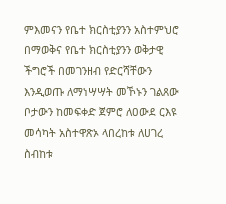ምእመናን የቤተ ክርስቲያንን አስተምህሮ በማወቅና የቤተ ክርስቲያንን ወቅታዊ ችግሮች በመገንዘብ የድርሻቸውን እንዲወጡ ለማነሣሣት መኾኑን ገልጸው ቦታውን ከመፍቀድ ጀምሮ ለዐውደ ርእዩ መሳካት አስተዋጽኦ ላበረከቱ ለሀገረ ስብከቱ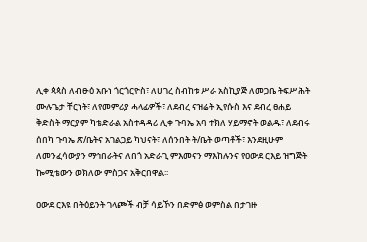ሊቀ ጳጳስ ለብፁዕ አቡነ ጎርጎርዮስ፣ ለሀገረ ስብከቱ ሥራ አስኪያጅ ለመጋቤ ትፍሥሕት ሙሉጌታ ቸርነት፣ ለየመምሪያ ሓላፊዎች፣ ለደብረ ናዝሬት ኢየሱስ እና ደብረ ፀሐይ ቅድስት ማርያም ካቴድራል አስተዳዳሪ ሊቀ ጉባኤ አባ ተክለ ሃይማኖት ወልዱ፣ ለደብሩ ሰበካ ጉባኤ ጽ/ቤትና አገልጋይ ካህናት፣ ለሰንበት ት/ቤት ወጣቶች፣ እንደዚሁም ለመንፈሳውያን ማኅበራትና ለበጎ አድራጊ ምእመናን ማእከሉንና የዐውደ ርእይ ዝግጅት ኰሚቴውን ወክለው ምስጋና አቅርበዋል፡፡

ዐውደ ርእዩ በትዕይንት ገላጮች ብቻ ሳይኾን በድምፅ ወምስል በታገዙ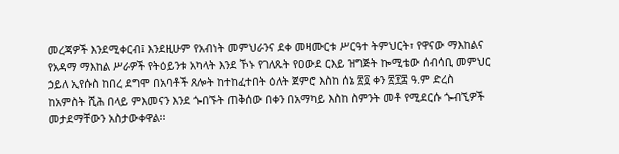መረጃዎች እንደሚቀርብ፤ እንደዚሁም የአብነት መምህራንና ደቀ መዛሙርቱ ሥርዓተ ትምህርት፣ የዋናው ማእከልና የአዳማ ማእከል ሥራዎች የትዕይንቱ አካላት እንደ ኾኑ የገለጹት የዐውደ ርእይ ዝግጅት ኰሚቴው ሰብሳቢ መምህር ኃይለ ኢየሱስ ከበረ ደግሞ በአባቶች ጸሎት ከተከፈተበት ዕለት ጀምሮ እስከ ሰኔ ፳፬ ቀን ፳፻፰ ዓ.ም ድረስ ከአምስት ሺሕ በላይ ምእመናን እንደ ጐበኙት ጠቅሰው በቀን በአማካይ እስከ ስምንት መቶ የሚደርሱ ጐብኚዎች መታደማቸውን አስታውቀዋል፡፡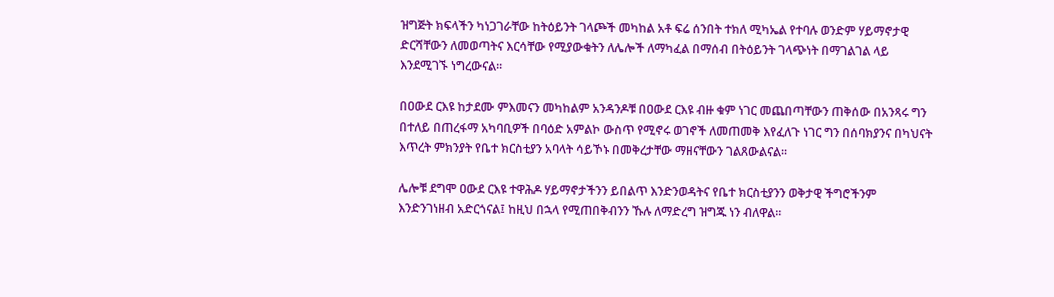ዝግጅት ክፍላችን ካነጋገራቸው ከትዕይንት ገላጮች መካከል አቶ ፍሬ ሰንበት ተክለ ሚካኤል የተባሉ ወንድም ሃይማኖታዊ ድርሻቸውን ለመወጣትና እርሳቸው የሚያውቁትን ለሌሎች ለማካፈል በማሰብ በትዕይንት ገላጭነት በማገልገል ላይ እንደሚገኙ ነግረውናል፡፡

በዐውደ ርእዩ ከታደሙ ምእመናን መካከልም አንዳንዶቹ በዐውደ ርእዩ ብዙ ቁም ነገር መጨበጣቸውን ጠቅሰው በአንጻሩ ግን በተለይ በጠረፋማ አካባቢዎች በባዕድ አምልኮ ውስጥ የሚኖሩ ወገኖች ለመጠመቅ እየፈለጉ ነገር ግን በሰባክያንና በካህናት እጥረት ምክንያት የቤተ ክርስቲያን አባላት ሳይኾኑ በመቅረታቸው ማዘናቸውን ገልጸውልናል፡፡

ሌሎቹ ደግሞ ዐውደ ርእዩ ተዋሕዶ ሃይማኖታችንን ይበልጥ እንድንወዳትና የቤተ ክርስቲያንን ወቅታዊ ችግሮችንም እንድንገነዘብ አድርጎናል፤ ከዚህ በኋላ የሚጠበቅብንን ኹሉ ለማድረግ ዝግጁ ነን ብለዋል፡፡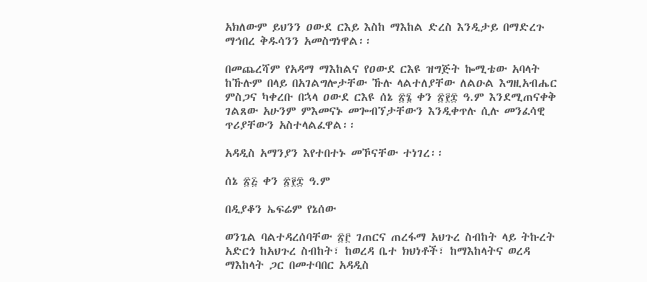አክለውም ይህንን ዐውደ ርእይ እስከ ማእከል ድረስ እንዲታይ በማድረጉ ማኅበረ ቅዱሳንን አመስግነዋል፡፡

በመጨረሻም የአዳማ ማእከልና የዐውደ ርእዩ ዝግጅት ኰሚቴው አባላት ከኹሉም በላይ በአገልግሎታቸው ኹሉ ላልተለያቸው ለልዑል እግዚአብሔር ምስጋና ካቀረቡ በኋላ ዐውደ ርእዩ ሰኔ ፳፮ ቀን ፳፻፰ ዓ.ም እንደሚጠናቀቅ ገልጸው አሁንም ምእመናኑ መጐብኘታቸውን እንዲቀጥሉ ሲሉ መንፈሳዊ ጥሪያቸውን አስተላልፈዋል፡፡

አዳዲስ አማንያን እየተበተኑ መኾናቸው ተነገረ፡፡

ሰኔ ፳፭ ቀን ፳፻፰ ዓ.ም

በዲያቆን ኤፍሬም የኔሰው

ወንጌል ባልተዳረሰባቸው ፳፫ ገጠርና ጠረፋማ አህጉረ ስብከት ላይ ትኩረት አድርጎ ከአህጉረ ስብከት፣ ከወረዳ ቤተ ክህነቶች፣ ከማእከላትና ወረዳ ማእከላት ጋር በመተባበር አዳዲስ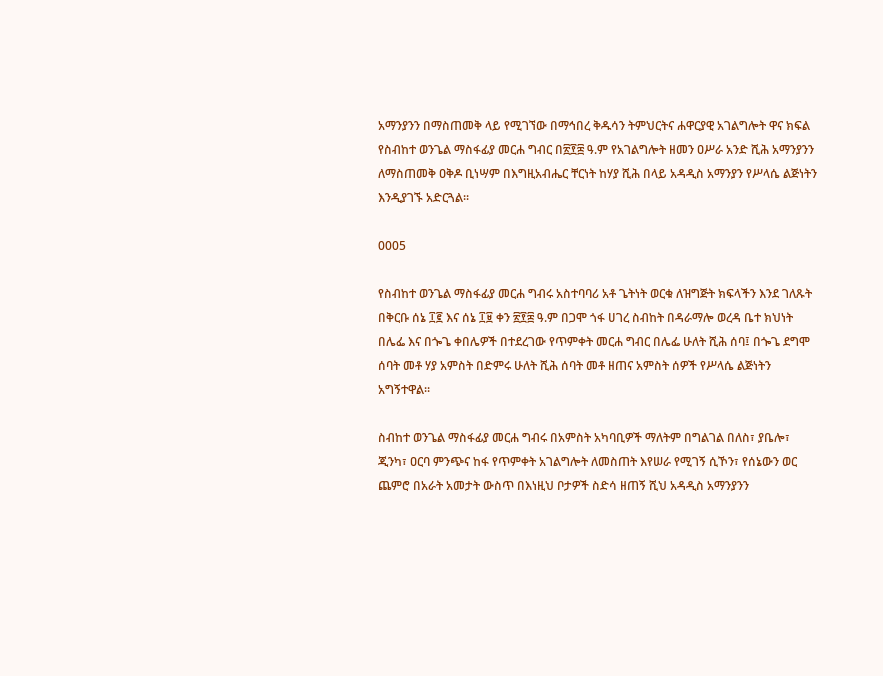አማንያንን በማስጠመቅ ላይ የሚገኘው በማኅበረ ቅዱሳን ትምህርትና ሐዋርያዊ አገልግሎት ዋና ክፍል የስብከተ ወንጌል ማስፋፊያ መርሐ ግብር በ፳፻፰ ዓ.ም የአገልግሎት ዘመን ዐሥራ አንድ ሺሕ አማንያንን ለማስጠመቅ ዐቅዶ ቢነሣም በእግዚአብሔር ቸርነት ከሃያ ሺሕ በላይ አዳዲስ አማንያን የሥላሴ ልጅነትን እንዲያገኙ አድርጓል፡፡

0005

የስብከተ ወንጌል ማስፋፊያ መርሐ ግብሩ አስተባባሪ አቶ ጌትነት ወርቁ ለዝግጅት ክፍላችን እንደ ገለጹት በቅርቡ ሰኔ ፲፪ እና ሰኔ ፲፱ ቀን ፳፻፰ ዓ.ም በጋሞ ጎፋ ሀገረ ስብከት በዳራማሎ ወረዳ ቤተ ክህነት በሌፌ እና በጐጌ ቀበሌዎች በተደረገው የጥምቀት መርሐ ግብር በሌፌ ሁለት ሺሕ ሰባ፤ በጐጌ ደግሞ ሰባት መቶ ሃያ አምስት በድምሩ ሁለት ሺሕ ሰባት መቶ ዘጠና አምስት ሰዎች የሥላሴ ልጅነትን አግኝተዋል፡፡

ስብከተ ወንጌል ማስፋፊያ መርሐ ግብሩ በአምስት አካባቢዎች ማለትም በግልገል በለስ፣ ያቤሎ፣ ጂንካ፣ ዐርባ ምንጭና ከፋ የጥምቀት አገልግሎት ለመስጠት እየሠራ የሚገኝ ሲኾን፣ የሰኔውን ወር ጨምሮ በአራት አመታት ውስጥ በእነዚህ ቦታዎች ስድሳ ዘጠኝ ሺህ አዳዲስ አማንያንን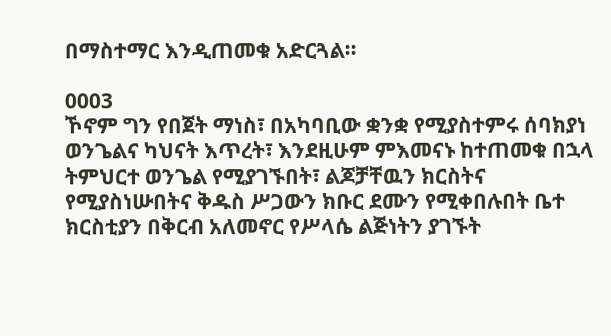በማስተማር እንዲጠመቁ አድርጓል፡፡

0003
ኾኖም ግን የበጀት ማነስ፣ በአካባቢው ቋንቋ የሚያስተምሩ ሰባክያነ ወንጌልና ካህናት እጥረት፣ እንደዚሁም ምእመናኑ ከተጠመቁ በኋላ ትምህርተ ወንጌል የሚያገኙበት፣ ልጆቻቸዉን ክርስትና የሚያስነሡበትና ቅዱስ ሥጋውን ክቡር ደሙን የሚቀበሉበት ቤተ ክርስቲያን በቅርብ አለመኖር የሥላሴ ልጅነትን ያገኙት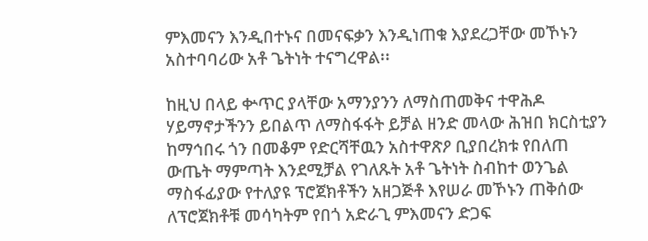ምእመናን እንዲበተኑና በመናፍቃን እንዲነጠቁ እያደረጋቸው መኾኑን አስተባባሪው አቶ ጌትነት ተናግረዋል፡፡

ከዚህ በላይ ቍጥር ያላቸው አማንያንን ለማስጠመቅና ተዋሕዶ ሃይማኖታችንን ይበልጥ ለማስፋፋት ይቻል ዘንድ መላው ሕዝበ ክርስቲያን ከማኅበሩ ጎን በመቆም የድርሻቸዉን አስተዋጽዖ ቢያበረክቱ የበለጠ ውጤት ማምጣት እንደሚቻል የገለጹት አቶ ጌትነት ስብከተ ወንጌል ማስፋፊያው የተለያዩ ፕሮጀክቶችን አዘጋጅቶ እየሠራ መኾኑን ጠቅሰው ለፕሮጀክቶቹ መሳካትም የበጎ አድራጊ ምእመናን ድጋፍ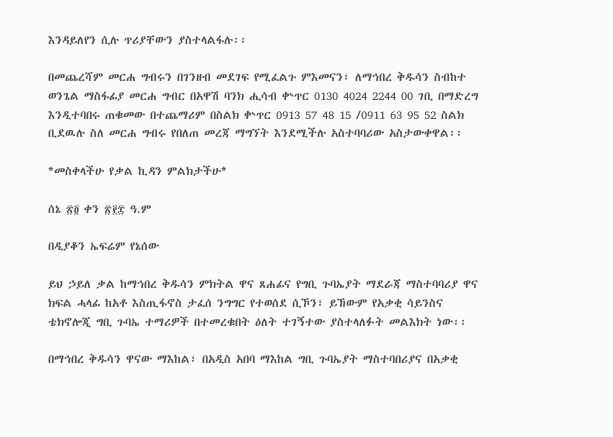እንዳይለየን ሲሉ ጥሪያቸውን ያስተላልፋሉ፡፡

በመጨረሻም መርሐ ግብሩን በገንዘብ መደገፍ የሚፈልጉ ምእመናን፣ ለማኅበረ ቅዱሳን ስብከተ ወንጌል ማስፋፊያ መርሐ ግብር በአዋሽ ባንክ ሒሳብ ቍጥር 0130 4024 2244 00 ገቢ በማድረግ እንዲተባበሩ ጠቁመው በተጨማሪም በስልክ ቍጥር 0913 57 48 15 /0911 63 95 52 ስልክ ቢደዉሉ ስለ መርሐ ግብሩ የበለጠ መረጃ ማግኘት እንደሚችሉ አስተባባሪው አስታውቀዋል፡፡

*መስቀላችሁ የቃል ኪዳን ምልክታችሁ*

ሰኔ ፳፬ ቀን ፳፻፰ ዓ.ም

በዲያቆን ኤፍሬም የኔሰው

ይህ ኃይለ ቃል ከማኅበረ ቅዱሳን ምክትል ዋና ጸሐፊና የግቢ ጉባኤያት ማደራጃ ማስተባባሪያ ዋና ክፍል ሓላፊ ከአቶ እስጢፋኖስ ታፈሰ ንግግር የተወሰደ ሲኾን፣ ይኸውም የአቃቂ ሳይንስና ቴክኖሎጂ ግቢ ጉባኤ ተማሪዎች በተመረቁበት ዕለት ተገኝተው ያስተላለፉት መልእክት ነው፡፡

በማኅበረ ቅዱሳን ዋናው ማእከል፣ በአዲስ አበባ ማእከል ግቢ ጉባኤያት ማስተባበሪያና በአቃቂ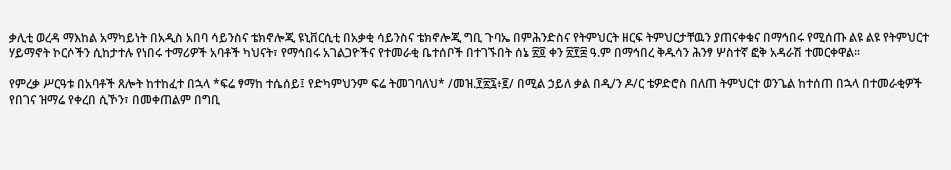ቃሊቲ ወረዳ ማእከል አማካይነት በአዲስ አበባ ሳይንስና ቴክኖሎጂ ዩኒቨርሲቲ በአቃቂ ሳይንስና ቴክኖሎጂ ግቢ ጉባኤ በምሕንድስና የትምህርት ዘርፍ ትምህርታቸዉን ያጠናቀቁና በማኅበሩ የሚሰጡ ልዩ ልዩ የትምህርተ ሃይማኖት ኮርሶችን ሲከታተሉ የነበሩ ተማሪዎች አባቶች ካህናት፣ የማኅበሩ አገልጋዮችና የተመራቂ ቤተሰቦች በተገኙበት ሰኔ ፳፬ ቀን ፳፻፰ ዓ.ም በማኅበረ ቅዱሳን ሕንፃ ሦስተኛ ፎቅ አዳራሽ ተመርቀዋል፡፡

የምረቃ ሥርዓቱ በአባቶች ጸሎት ከተከፈተ በኋላ *ፍሬ ፃማከ ተሴሰይ፤ የድካምህንም ፍሬ ትመገባለህ* /መዝ.፻፳፯፥፪/ በሚል ኃይለ ቃል በዲ/ን ዶ/ር ቴዎድሮስ በለጠ ትምህርተ ወንጌል ከተሰጠ በኋላ በተመራቂዎች የበገና ዝማሬ የቀረበ ሲኾን፣ በመቀጠልም በግቢ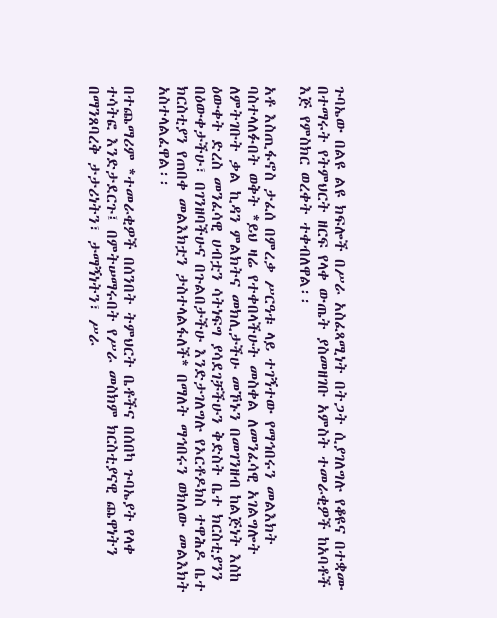ጉባኤው በልዩ ልዩ ክፍሎች በሥራ አስፈጻሚነት በትጋት ሲያገለግሉ የቆዩና በተቋሙ በተማሩት የትምህርት ዘርፍ የላቀ ውጤት ያስመዘገቡ አምስት ተመራቂዎች ከአባቶች እጅ የምስክር ወረቀት ተቀብለዋል፡፡

አቶ እስጢፋኖስ ታፈሰ በምረቃ ሥርዓቱ ላይ ተገኝተው የማኅበሩን መልእክት ባስተላለፉበት ወቅት *ይህ ዛሬ የተቀበላችሁት መስቀል ለመንፈሳዊ አገልግሎት ለምትገቡት ቃል ኪዳን ምልክትና መክሊታችሁ መኾኑን በመገንዘብ ከልጅነት እስከ ዕውቀት ድረስ መንፈሳዊ ሀብቷን ሳትነፍግ ያሳደገቻችሁን ቅድስት ቤተ ክርስቲያንን በዕውቀታችሁ፣ በገንዘባችሁና በጉልበታችሁ እንድታገለግሉ የኦርቶዶክስ ተዋሕዶ ቤተ ክርስቲያን የጠበቀ መልእክቷን ታስተላልፋለች* በማለት ማኅበሩን ወክለው መልእክት አስተላልፈዋል፡፡

በተጨማሪም *ተመራቂዎች በሰንበት ትምህርት ቤቶችና በሰበካ ጉባኤያት የላቀ ተሳትፎ እንድታደርጉ፤ በምትሠማሩበት የሥራ መስክም ክርስቲያናዊ ጨዋነትን በማንጸባረቅ ታታሪነትን፣ ታማኝነትን፣ ሥራ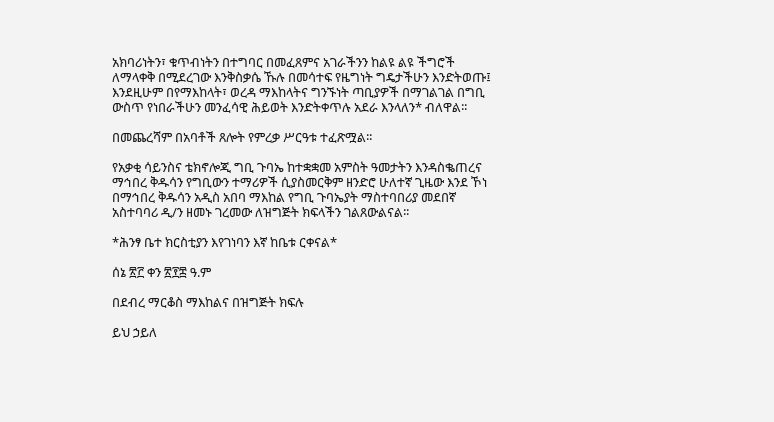አክባሪነትን፣ ቁጥብነትን በተግባር በመፈጸምና አገራችንን ከልዩ ልዩ ችግሮች ለማላቀቅ በሚደረገው እንቅስቃሴ ኹሉ በመሳተፍ የዜግነት ግዴታችሁን እንድትወጡ፤ እንደዚሁም በየማእከላት፣ ወረዳ ማእከላትና ግንኙነት ጣቢያዎች በማገልገል በግቢ ውስጥ የነበራችሁን መንፈሳዊ ሕይወት እንድትቀጥሉ አደራ እንላለን* ብለዋል፡፡

በመጨረሻም በአባቶች ጸሎት የምረቃ ሥርዓቱ ተፈጽሟል፡፡

የአቃቂ ሳይንስና ቴክኖሎጂ ግቢ ጉባኤ ከተቋቋመ አምስት ዓመታትን እንዳስቈጠረና ማኅበረ ቅዱሳን የግቢውን ተማሪዎች ሲያስመርቅም ዘንድሮ ሁለተኛ ጊዜው እንደ ኾነ በማኅበረ ቅዱሳን አዲስ አበባ ማእከል የግቢ ጉባኤያት ማስተባበሪያ መደበኛ አስተባባሪ ዲ/ን ዘመኑ ገረመው ለዝግጅት ክፍላችን ገልጸውልናል፡፡

*ሕንፃ ቤተ ክርስቲያን እየገነባን እኛ ከቤቱ ርቀናል*

ሰኔ ፳፫ ቀን ፳፻፰ ዓ.ም

በደብረ ማርቆስ ማእከልና በዝግጅት ክፍሉ

ይህ ኃይለ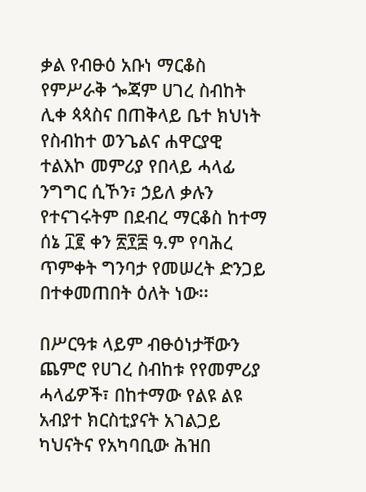ቃል የብፁዕ አቡነ ማርቆስ የምሥራቅ ጐጃም ሀገረ ስብከት ሊቀ ጳጳስና በጠቅላይ ቤተ ክህነት የስብከተ ወንጌልና ሐዋርያዊ ተልእኮ መምሪያ የበላይ ሓላፊ ንግግር ሲኾን፣ ኃይለ ቃሉን የተናገሩትም በደብረ ማርቆስ ከተማ ሰኔ ፲፪ ቀን ፳፻፰ ዓ.ም የባሕረ ጥምቀት ግንባታ የመሠረት ድንጋይ በተቀመጠበት ዕለት ነው፡፡

በሥርዓቱ ላይም ብፁዕነታቸውን ጨምሮ የሀገረ ስብከቱ የየመምሪያ ሓላፊዎች፣ በከተማው የልዩ ልዩ አብያተ ክርስቲያናት አገልጋይ ካህናትና የአካባቢው ሕዝበ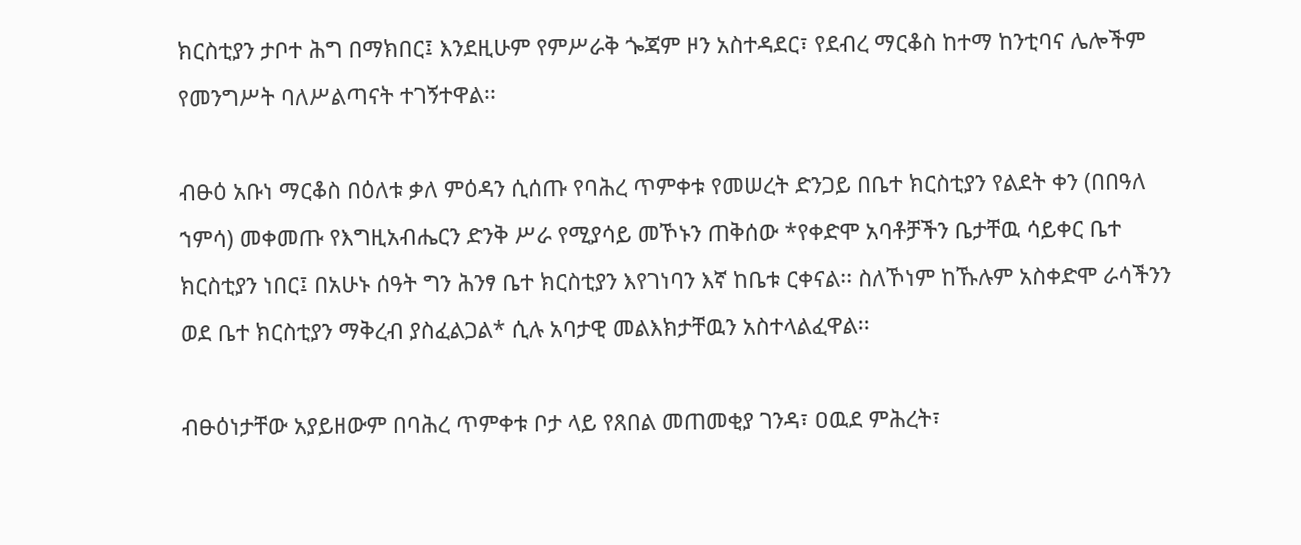ክርስቲያን ታቦተ ሕግ በማክበር፤ እንደዚሁም የምሥራቅ ጐጃም ዞን አስተዳደር፣ የደብረ ማርቆስ ከተማ ከንቲባና ሌሎችም የመንግሥት ባለሥልጣናት ተገኝተዋል፡፡

ብፁዕ አቡነ ማርቆስ በዕለቱ ቃለ ምዕዳን ሲሰጡ የባሕረ ጥምቀቱ የመሠረት ድንጋይ በቤተ ክርስቲያን የልደት ቀን (በበዓለ ኀምሳ) መቀመጡ የእግዚአብሔርን ድንቅ ሥራ የሚያሳይ መኾኑን ጠቅሰው *የቀድሞ አባቶቻችን ቤታቸዉ ሳይቀር ቤተ ክርስቲያን ነበር፤ በአሁኑ ሰዓት ግን ሕንፃ ቤተ ክርስቲያን እየገነባን እኛ ከቤቱ ርቀናል፡፡ ስለኾነም ከኹሉም አስቀድሞ ራሳችንን ወደ ቤተ ክርስቲያን ማቅረብ ያስፈልጋል* ሲሉ አባታዊ መልእክታቸዉን አስተላልፈዋል፡፡

ብፁዕነታቸው አያይዘውም በባሕረ ጥምቀቱ ቦታ ላይ የጸበል መጠመቂያ ገንዳ፣ ዐዉደ ምሕረት፣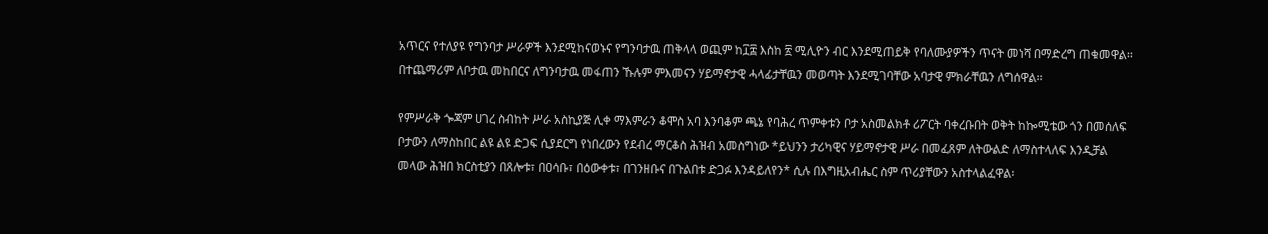አጥርና የተለያዩ የግንባታ ሥራዎች እንደሚከናወኑና የግንባታዉ ጠቅላላ ወጪም ከ፲፰ እስከ ፳ ሚሊዮን ብር እንደሚጠይቅ የባለሙያዎችን ጥናት መነሻ በማድረግ ጠቁመዋል፡፡ በተጨማሪም ለቦታዉ መከበርና ለግንባታዉ መፋጠን ኹሉም ምእመናን ሃይማኖታዊ ሓላፊታቸዉን መወጣት እንደሚገባቸው አባታዊ ምክራቸዉን ለግሰዋል፡፡

የምሥራቅ ጐጃም ሀገረ ስብከት ሥራ አስኪያጅ ሊቀ ማእምራን ቆሞስ አባ እንባቆም ጫኔ የባሕረ ጥምቀቱን ቦታ አስመልክቶ ሪፖርት ባቀረቡበት ወቅት ከኰሚቴው ጎን በመሰለፍ ቦታውን ለማስከበር ልዩ ልዩ ድጋፍ ሲያደርግ የነበረውን የደብረ ማርቆስ ሕዝብ አመስግነው *ይህንን ታሪካዊና ሃይማኖታዊ ሥራ በመፈጸም ለትውልድ ለማስተላለፍ እንዲቻል መላው ሕዝበ ክርስቲያን በጸሎቱ፣ በዐሳቡ፣ በዕውቀቱ፣ በገንዘቡና በጉልበቱ ድጋፉ እንዳይለየን* ሲሉ በእግዚአብሔር ስም ጥሪያቸውን አስተላልፈዋል፡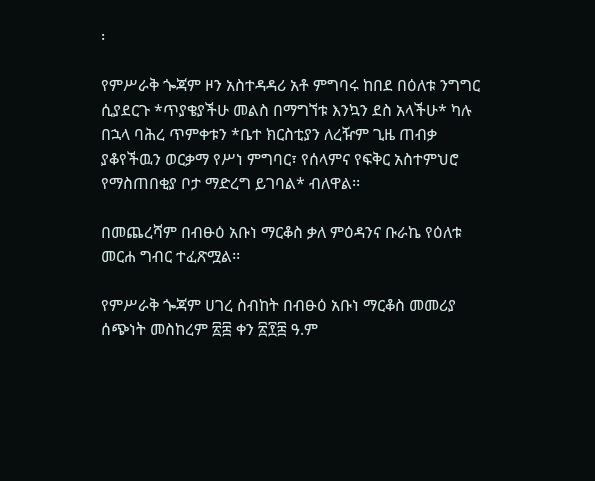፡

የምሥራቅ ጐጃም ዞን አስተዳዳሪ አቶ ምግባሩ ከበደ በዕለቱ ንግግር ሲያደርጉ *ጥያቄያችሁ መልስ በማግኘቱ እንኳን ደስ አላችሁ* ካሉ በኋላ ባሕረ ጥምቀቱን *ቤተ ክርስቲያን ለረዥም ጊዜ ጠብቃ ያቆየችዉን ወርቃማ የሥነ ምግባር፣ የሰላምና የፍቅር አስተምህሮ የማስጠበቂያ ቦታ ማድረግ ይገባል* ብለዋል፡፡

በመጨረሻም በብፁዕ አቡነ ማርቆስ ቃለ ምዕዳንና ቡራኬ የዕለቱ መርሐ ግብር ተፈጽሟል፡፡

የምሥራቅ ጐጃም ሀገረ ስብከት በብፁዕ አቡነ ማርቆስ መመሪያ ሰጭነት መስከረም ፳፰ ቀን ፳፻፰ ዓ.ም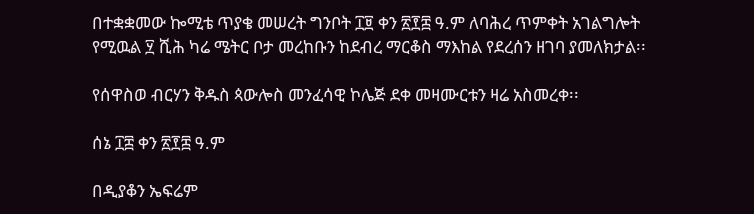በተቋቋመው ኰሚቴ ጥያቄ መሠረት ግንቦት ፲፱ ቀን ፳፻፰ ዓ.ም ለባሕረ ጥምቀት አገልግሎት የሚዉል ፶ ሺሕ ካሬ ሜትር ቦታ መረከቡን ከደብረ ማርቆስ ማእከል የደረሰን ዘገባ ያመለክታል፡፡

የሰዋስወ ብርሃን ቅዱስ ጳውሎስ መንፈሳዊ ኮሌጅ ደቀ መዛሙርቱን ዛሬ አስመረቀ፡፡

ሰኔ ፲፰ ቀን ፳፻፰ ዓ.ም

በዲያቆን ኤፍሬም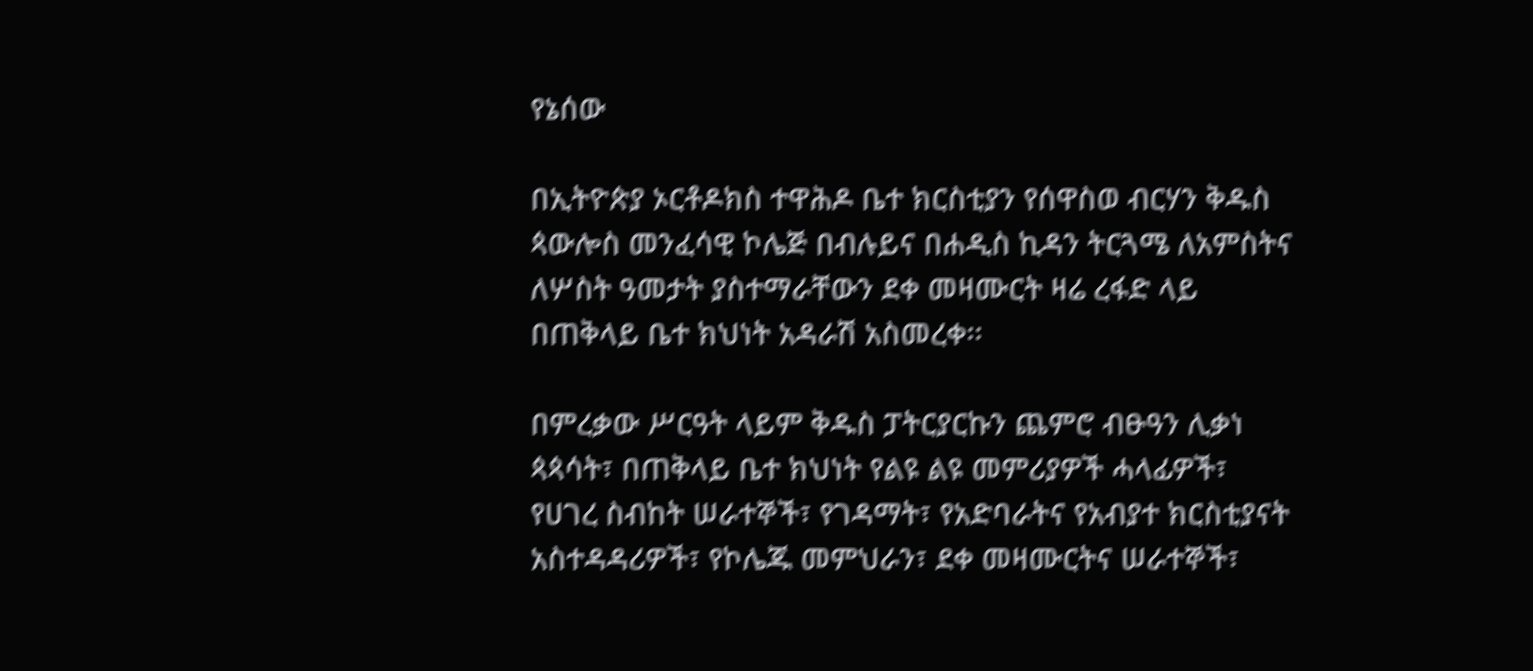የኔሰው

በኢትዮጵያ ኦርቶዶክስ ተዋሕዶ ቤተ ክርስቲያን የሰዋስወ ብርሃን ቅዱስ ጳውሎስ መንፈሳዊ ኮሌጅ በብሉይና በሐዲስ ኪዳን ትርጓሜ ለአምስትና ለሦስት ዓመታት ያስተማራቸውን ደቀ መዛሙርት ዛሬ ረፋድ ላይ በጠቅላይ ቤተ ክህነት አዳራሽ አስመረቀ፡፡

በምረቃው ሥርዓት ላይም ቅዱስ ፓትርያርኩን ጨምሮ ብፁዓን ሊቃነ ጳጳሳት፣ በጠቅላይ ቤተ ክህነት የልዩ ልዩ መምሪያዎች ሓላፊዎች፣ የሀገረ ስብከት ሠራተኞች፣ የገዳማት፣ የአድባራትና የአብያተ ክርስቲያናት አስተዳዳሪዎች፣ የኮሌጁ መምህራን፣ ደቀ መዛሙርትና ሠራተኞች፣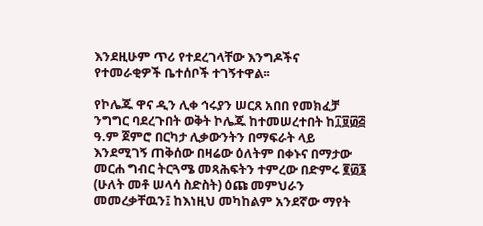እንደዚሁም ጥሪ የተደረገላቸው እንግዶችና የተመራቂዎች ቤተሰቦች ተገኝተዋል፡፡

የኮሌጁ ዋና ዲን ሊቀ ኅሩያን ሠርጸ አበበ የመክፈቻ ንግግር ባደረጉበት ወቅት ኮሌጁ ከተመሠረተበት ከ፲፱፴፭ ዓ.ም ጀምሮ በርካታ ሊቃውንትን በማፍራት ላይ እንደሚገኝ ጠቅሰው በዛሬው ዕለትም በቀኑና በማታው መርሐ ግብር ትርጓሜ መጻሕፍትን ተምረው በድምሩ ፪፴፮ (ሁለት መቶ ሠላሳ ስድስት) ዕጩ መምህራን መመረቃቸዉን፤ ከእነዚህ መካከልም አንደኛው ማየት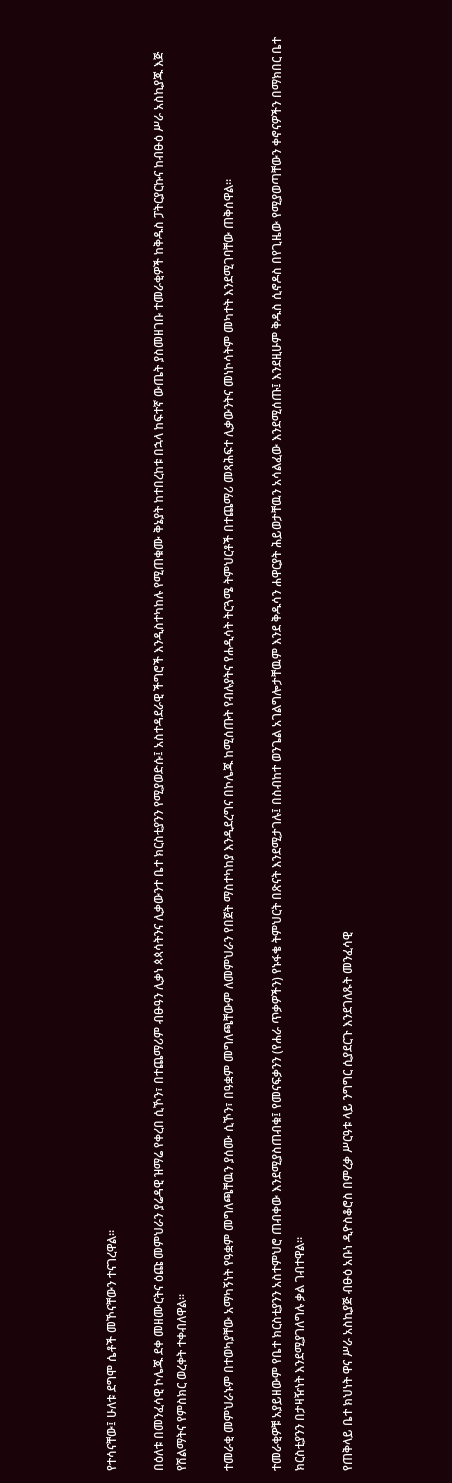የተሳናቸው፤ ሁለቱ ደግሞ ሴቶች መኾናቸውን ተናገረዋል፡፡

በዕለቱ በመንፈሳዊ ኮሌጁ ደቀ መዘሙርትና ዕጩ መምህራን ያሬዳዊ ዝማሬ የቀረበ ሲኾን፣ በተጨማሪም ብፁዓን ሊቃነ ጳጳሳትንና ሊቃውንተ ቤተ ክርስቲያንን የሚያወድሱ፤ አስተዳደራዊ ችግሮች እንዲስተካከሉ የሚጠቁሙ ቅኔያት ከተበረከቱ በኋላ ከፍተኛ ውጤት ያስመዘገቡ ተመራቂዎች ከቅዱስ ፓትርያርኩና ከብፁዕ ሥራ አስኪያጁ እጅ የሽልማትና የምስክር ወረቀት ተቀብለዋል፡፡

ተመራቂ መምህራኑም በተወካያቸው አማካኝነት የዓቋም መግለጫቸዉን ያሰሙ ሲኾን፣ በዓቋም መግለጫቸውም ለመምህራን የበጀት ማስተካከያ እንዲደረግና በኮሌጁ ከሚሰጡት የብሉያትና የሐዲሳት ትርጓሜ ትምህርቶች በተጨማሪ መጻሕፍተ ሊቃውንትና መነኮሳትም መካተት እንደሚገባቸው ጠቅሰዋል፡፡

ተመራቂዎቹ አያይዘውም የቤተ ክርስቲያንን አስተምህሮ ጠብቀው እንደሚያስጠብቁ፤ የመናፍቃንን (የሐራ ጥቃዎችን) የኑፋቄ ትምህርት በጽናት እንደሚታገሉ፤ በስብከተ ወንጌል አገልግሎታቸዉም እንደ ቅዱሳን ሐዋርያት ሕይወታቸዉን አሳልፈው እንደሚሰጡ፤ እንደዚሁም ቅዱስ ሲኖዶስ በየጊዜው የሚያወጣቸውን ቀኖናዎችን በማክበር ቤተ ክርስቲያንን በታዛዥነት እንደሚያገለግሉ ቃል ገብተዋል፡፡

የጠቅላይ ቤተ ክህነት ዋና ሥራ አስኪያጅ ብፁዕ አቡነ ዲዮስቆሮስ በምረቃ ሥርዓቱ ላይ ንግግር ሲያደርጉ እንደገለጹት መንፈሳዊ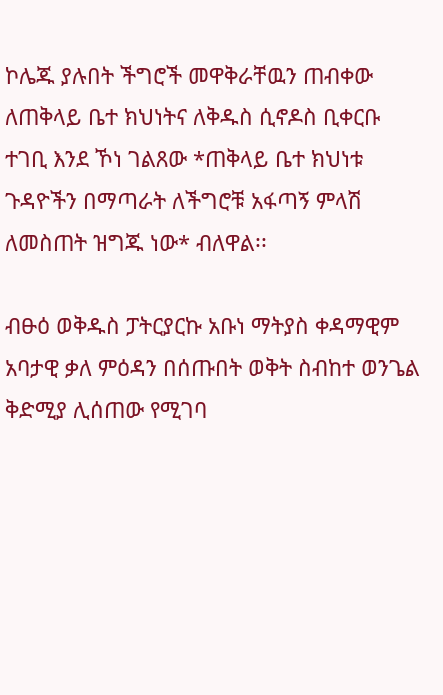ኮሌጁ ያሉበት ችግሮች መዋቅራቸዉን ጠብቀው ለጠቅላይ ቤተ ክህነትና ለቅዱስ ሲኖዶስ ቢቀርቡ ተገቢ እንደ ኾነ ገልጸው *ጠቅላይ ቤተ ክህነቱ ጉዳዮችን በማጣራት ለችግሮቹ አፋጣኝ ምላሽ ለመስጠት ዝግጁ ነው* ብለዋል፡፡

ብፁዕ ወቅዱስ ፓትርያርኩ አቡነ ማትያስ ቀዳማዊም አባታዊ ቃለ ምዕዳን በሰጡበት ወቅት ስብከተ ወንጌል ቅድሚያ ሊሰጠው የሚገባ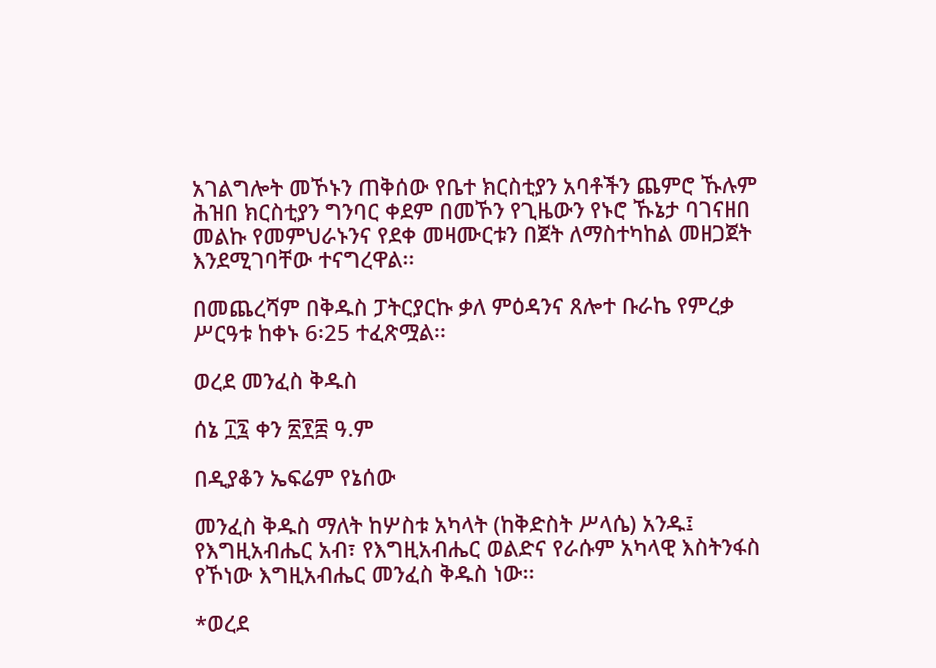አገልግሎት መኾኑን ጠቅሰው የቤተ ክርስቲያን አባቶችን ጨምሮ ኹሉም ሕዝበ ክርስቲያን ግንባር ቀደም በመኾን የጊዜውን የኑሮ ኹኔታ ባገናዘበ መልኩ የመምህራኑንና የደቀ መዛሙርቱን በጀት ለማስተካከል መዘጋጀት እንደሚገባቸው ተናግረዋል፡፡

በመጨረሻም በቅዱስ ፓትርያርኩ ቃለ ምዕዳንና ጸሎተ ቡራኬ የምረቃ ሥርዓቱ ከቀኑ 6፡25 ተፈጽሟል፡፡

ወረደ መንፈስ ቅዱስ

ሰኔ ፲፯ ቀን ፳፻፰ ዓ.ም

በዲያቆን ኤፍሬም የኔሰው

መንፈስ ቅዱስ ማለት ከሦስቱ አካላት (ከቅድስት ሥላሴ) አንዱ፤ የእግዚአብሔር አብ፣ የእግዚአብሔር ወልድና የራሱም አካላዊ እስትንፋስ የኾነው እግዚአብሔር መንፈስ ቅዱስ ነው፡፡

*ወረደ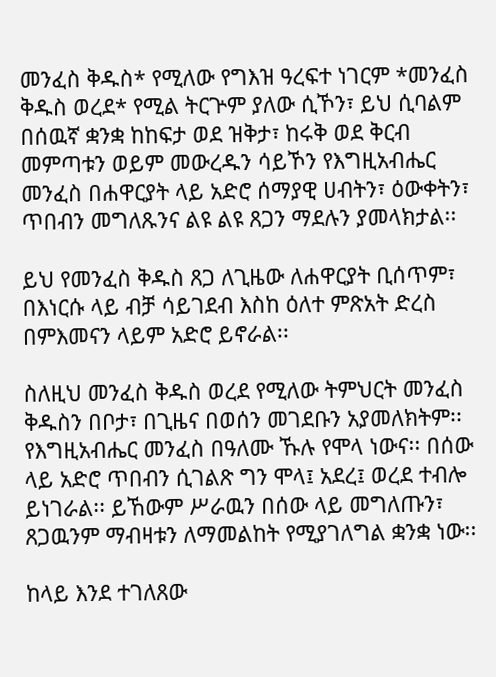መንፈስ ቅዱስ* የሚለው የግእዝ ዓረፍተ ነገርም *መንፈስ ቅዱስ ወረደ* የሚል ትርጕም ያለው ሲኾን፣ ይህ ሲባልም በሰዉኛ ቋንቋ ከከፍታ ወደ ዝቅታ፣ ከሩቅ ወደ ቅርብ መምጣቱን ወይም መውረዱን ሳይኾን የእግዚአብሔር መንፈስ በሐዋርያት ላይ አድሮ ሰማያዊ ሀብትን፣ ዕውቀትን፣ ጥበብን መግለጹንና ልዩ ልዩ ጸጋን ማደሉን ያመላክታል፡፡

ይህ የመንፈስ ቅዱስ ጸጋ ለጊዜው ለሐዋርያት ቢሰጥም፣ በእነርሱ ላይ ብቻ ሳይገደብ እስከ ዕለተ ምጽአት ድረስ በምእመናን ላይም አድሮ ይኖራል፡፡

ስለዚህ መንፈስ ቅዱስ ወረደ የሚለው ትምህርት መንፈስ ቅዱስን በቦታ፣ በጊዜና በወሰን መገደቡን አያመለክትም፡፡ የእግዚአብሔር መንፈስ በዓለሙ ኹሉ የሞላ ነውና፡፡ በሰው ላይ አድሮ ጥበብን ሲገልጽ ግን ሞላ፤ አደረ፤ ወረደ ተብሎ ይነገራል፡፡ ይኸውም ሥራዉን በሰው ላይ መግለጡን፣ ጸጋዉንም ማብዛቱን ለማመልከት የሚያገለግል ቋንቋ ነው፡፡

ከላይ እንደ ተገለጸው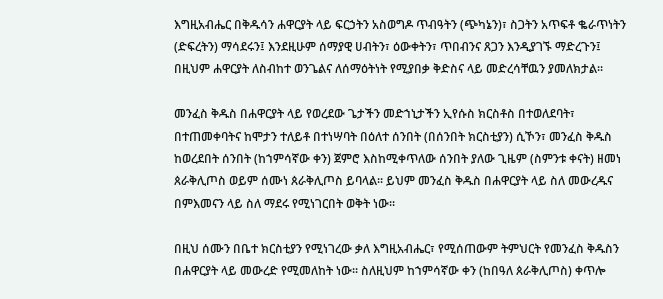እግዚአብሔር በቅዱሳን ሐዋርያት ላይ ፍርኃትን አስወግዶ ጥብዓትን (ጭካኔን)፣ ስጋትን አጥፍቶ ቈራጥነትን (ድፍረትን) ማሳደሩን፤ እንደዚሁም ሰማያዊ ሀብትን፣ ዕውቀትን፣ ጥበብንና ጸጋን እንዲያገኙ ማድረጉን፤ በዚህም ሐዋርያት ለስብከተ ወንጌልና ለሰማዕትነት የሚያበቃ ቅድስና ላይ መድረሳቸዉን ያመለክታል፡፡

መንፈስ ቅዱስ በሐዋርያት ላይ የወረደው ጌታችን መድኀኒታችን ኢየሱስ ክርስቶስ በተወለደባት፣ በተጠመቀባትና ከሞታን ተለይቶ በተነሣባት በዕለተ ሰንበት (በሰንበት ክርስቲያን) ሲኾን፣ መንፈስ ቅዱስ ከወረደበት ሰንበት (ከኀምሳኛው ቀን) ጀምሮ እስከሚቀጥለው ሰንበት ያለው ጊዜም (ስምንቱ ቀናት) ዘመነ ጰራቅሊጦስ ወይም ሰሙነ ጰራቅሊጦስ ይባላል፡፡ ይህም መንፈስ ቅዱስ በሐዋርያት ላይ ስለ መውረዱና በምእመናን ላይ ስለ ማደሩ የሚነገርበት ወቅት ነው፡፡

በዚህ ሰሙን በቤተ ክርስቲያን የሚነገረው ቃለ እግዚአብሔር፣ የሚሰጠውም ትምህርት የመንፈስ ቅዱስን በሐዋርያት ላይ መውረድ የሚመለከት ነው፡፡ ስለዚህም ከኀምሳኛው ቀን (ከበዓለ ጰራቅሊጦስ) ቀጥሎ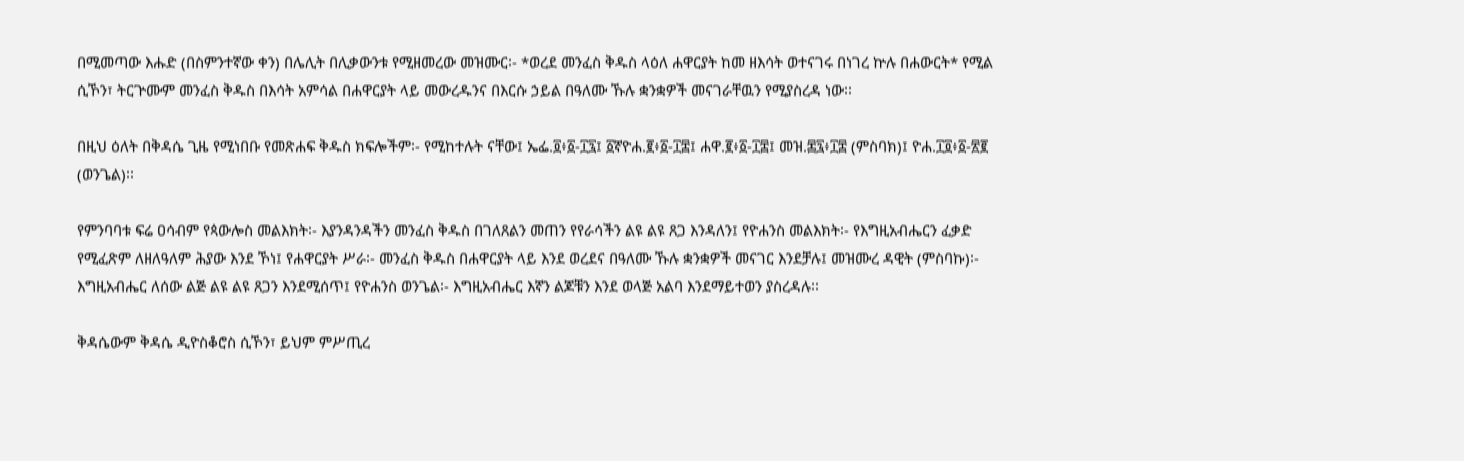በሚመጣው እሑድ (በስምንተኛው ቀን) በሌሊት በሊቃውንቱ የሚዘመረው መዝሙር፡- *ወረደ መንፈስ ቅዱስ ላዕለ ሐዋርያት ከመ ዘእሳት ወተናገሩ በነገረ ኵሉ በሐውርት* የሚል ሲኾን፣ ትርጕሙም መንፈስ ቅዱስ በእሳት አምሳል በሐዋርያት ላይ መውረዱንና በእርሱ ኃይል በዓለሙ ኹሉ ቋንቋዎች መናገራቸዉን የሚያስረዳ ነው፡፡

በዚህ ዕለት በቅዳሴ ጊዜ የሚነበቡ የመጽሐፍ ቅዱስ ክፍሎችም፡- የሚከተሉት ናቸው፤ ኤፌ.፬፥፩-፲፯፤ ፩ኛዮሐ.፪፥፩-፲፰፤ ሐዋ.፪፥፩-፲፰፤ መዝ.፷፯፥፲፰ (ምስባክ)፤ ዮሐ.፲፬፥፩-፳፪ (ወንጌል)፡፡

የምንባባቱ ፍሬ ዐሳብም የጳውሎስ መልእክት፡- እያንዳንዳችን መንፈስ ቅዱስ በገለጸልን መጠን የየራሳችን ልዩ ልዩ ጸጋ እንዳለን፤ የዮሐንስ መልእክት፡- የእግዚአብሔርን ፈቃድ የሚፈጽም ለዘለዓለም ሕያው እንደ ኾነ፤ የሐዋርያት ሥራ፡- መንፈስ ቅዱስ በሐዋርያት ላይ እንደ ወረደና በዓለሙ ኹሉ ቋንቋዎች መናገር እንደቻሉ፤ መዝሙረ ዳዊት (ምስባኩ)፡- እግዚአብሔር ለሰው ልጅ ልዩ ልዩ ጸጋን እንደሚሰጥ፤ የዮሐንስ ወንጌል፡- እግዚአብሔር እኛን ልጆቹን እንደ ወላጅ አልባ እንደማይተወን ያስረዳሉ፡፡

ቅዳሴውም ቅዳሴ ዲዮስቆሮስ ሲኾን፣ ይህም ምሥጢረ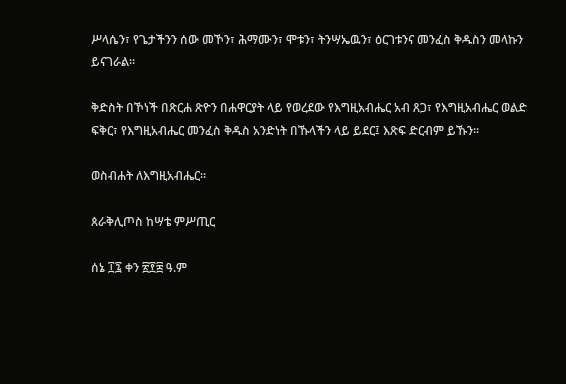ሥላሴን፣ የጌታችንን ሰው መኾን፣ ሕማሙን፣ ሞቱን፣ ትንሣኤዉን፣ ዕርገቱንና መንፈስ ቅዱስን መላኩን ይናገራል፡፡

ቅድስት በኾነች በጽርሐ ጽዮን በሐዋርያት ላይ የወረደው የእግዚአብሔር አብ ጸጋ፣ የእግዚአብሔር ወልድ ፍቅር፣ የእግዚአብሔር መንፈስ ቅዱስ አንድነት በኹላችን ላይ ይደር፤ እጽፍ ድርብም ይኹን፡፡

ወስብሐት ለእግዚአብሔር፡፡

ጰራቅሊጦስ ከሣቴ ምሥጢር

ሰኔ ፲፯ ቀን ፳፻፰ ዓ.ም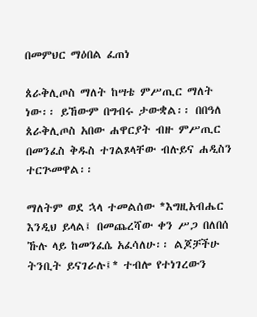በመምህር ማዕበል ፈጠነ

ጰራቅሊጦስ ማለት ከሣቴ ምሥጢር ማለት ነው፡፡ ይኸውም በግብሩ ታውቋል፡፡ በበዓለ ጰራቅሊጦስ አበው ሐዋርያት ብዙ ምሥጢር በመንፈስ ቅዱስ ተገልጾላቸው ብሉይና ሐዲስን ተርጕመዋል፡፡

ማለትም ወደ ኋላ ተመልሰው *እግዚአብሔር እንዲህ ይላል፤ በመጨረሻው ቀን ሥጋ በለበሰ ኹሉ ላይ ከመንፈሴ አፈሳለሁ፡፡ ልጆቻችሁ ትንቢት ይናገራሉ፤* ተብሎ የተነገረውን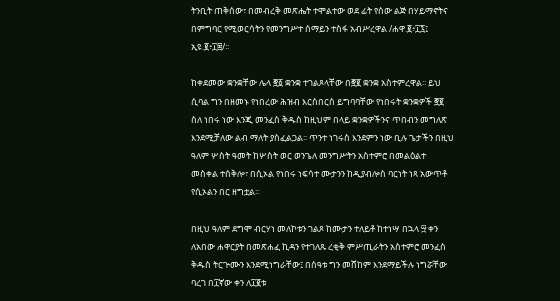ትንቢት ጠቅሰው፣ በመብረቅ መጽሔት ተሞልተው ወደ ፊት የሰው ልጅ በሃይማኖትና በምግባር የሚወርሳትን የመንግሥተ ሰማይን ተስፋ አብሥረዋል /ሐዋ.፪፥፲፯፤ ኢዩ.፪፥፲፰/፡፡

ከቀደመው ቋንቋቸው ሌላ ፸፩ ቋንቋ ተገልጾላቸው በ፸፪ ቋንቋ አስተምረዋል፡፡ ይህ ሲባል ግን በዘመኑ የነበረው ሕዝብ እርስበርስ ይግባባቸው የነበሩት ቋንቋዎች ፸፪ ስለ ነበሩ ነው እንጂ መንፈስ ቅዱስ ከዚህም በላይ ቋንቋዎችንና ጥበብን መግለጽ እንደሚቻለው ልብ ማለት ያስፈልጋል፡፡ ጥንተ ነገሩስ እንደምን ነው ቢሉ ጌታችን በዚህ ዓለም ሦስት ዓመት ከሦስት ወር ወንጌለ መንግሥትን አስተምሮ በመልዕልተ መስቀል ተሰቅሎ፣ በሲኦል የነበሩ ነፍሳተ ሙታንን ከዲያብሎስ ባርነት ነጻ አውጥቶ የሲኦልን በር ዘግቷል፡፡

በዚህ ዓለም ደግሞ ብርሃነ መለኮቱን ገልጾ ከሙታን ተለይቶ ከተነሣ በኋላ ፵ ቀን ለአበው ሐዋርያት በመጽሐፈ ኪዳን የተገለጹ ረቂቅ ምሥጢራትን አስተምሮ መንፈስ ቅዱስ ትርጕሙን እንደሚነግራቸው፤ በሰዓቱ ግን መሸከም እንደማይችሉ ነግሯቸው ባረገ በ፲ኛው ቀን ለ፲፪ቱ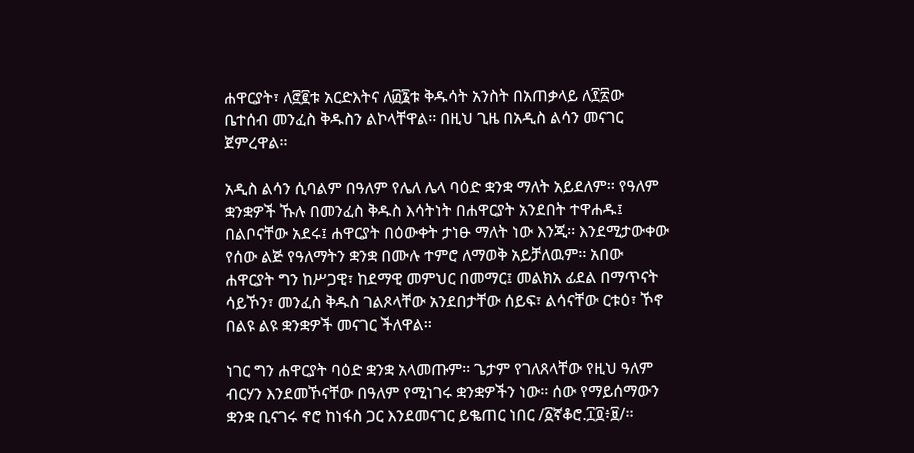ሐዋርያት፣ ለ፸፪ቱ አርድእትና ለ፴፮ቱ ቅዱሳት አንስት በአጠቃላይ ለ፻፳ው ቤተሰብ መንፈስ ቅዱስን ልኮላቸዋል፡፡ በዚህ ጊዜ በአዲስ ልሳን መናገር ጀምረዋል፡፡

አዲስ ልሳን ሲባልም በዓለም የሌለ ሌላ ባዕድ ቋንቋ ማለት አይደለም፡፡ የዓለም ቋንቋዎች ኹሉ በመንፈስ ቅዱስ እሳትነት በሐዋርያት አንደበት ተዋሐዱ፤ በልቦናቸው አደሩ፤ ሐዋርያት በዕውቀት ታነፁ ማለት ነው እንጂ፡፡ እንደሚታውቀው የሰው ልጅ የዓለማትን ቋንቋ በሙሉ ተምሮ ለማወቅ አይቻለዉም፡፡ አበው ሐዋርያት ግን ከሥጋዊ፣ ከደማዊ መምህር በመማር፤ መልክአ ፊደል በማጥናት ሳይኾን፣ መንፈስ ቅዱስ ገልጾላቸው አንደበታቸው ሰይፍ፣ ልሳናቸው ርቱዕ፣ ኾኖ በልዩ ልዩ ቋንቋዎች መናገር ችለዋል፡፡

ነገር ግን ሐዋርያት ባዕድ ቋንቋ አላመጡም፡፡ ጌታም የገለጸላቸው የዚህ ዓለም ብርሃን እንደመኾናቸው በዓለም የሚነገሩ ቋንቋዎችን ነው፡፡ ሰው የማይሰማውን ቋንቋ ቢናገሩ ኖሮ ከነፋስ ጋር እንደመናገር ይቈጠር ነበር /፩ኛቆሮ.፲፬፥፱/፡፡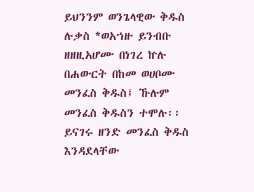ይህንንም ወንጌላዊው ቅዱስ ሉቃስ *ወአኀዙ ይንብቡ ዘዘዚአሆሙ በነገረ ኵሉ በሐውርት በከመ ወሀቦሙ መንፈስ ቅዱስ፤ ኹሉም መንፈስ ቅዱስን ተሞሉ፡፡ ይናገሩ ዘንድ መንፈስ ቅዱስ እንዳደላቸው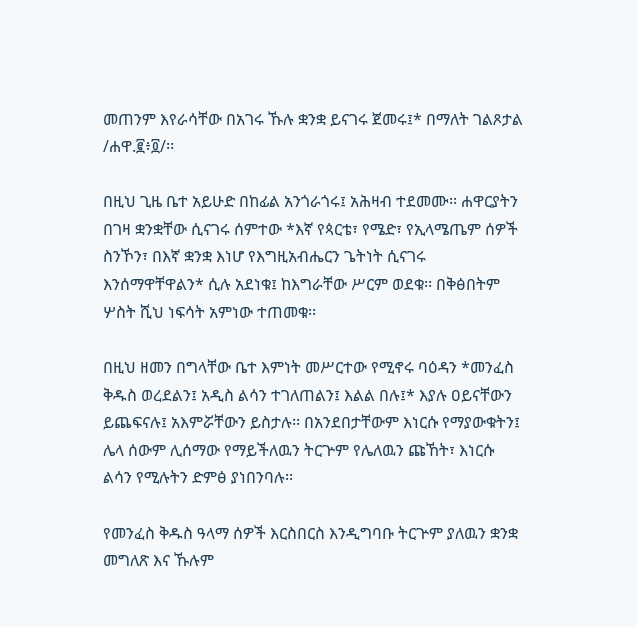መጠንም እየራሳቸው በአገሩ ኹሉ ቋንቋ ይናገሩ ጀመሩ፤* በማለት ገልጾታል /ሐዋ.፪፥፬/፡፡

በዚህ ጊዜ ቤተ አይሁድ በከፊል አንጎራጎሩ፤ አሕዛብ ተደመሙ፡፡ ሐዋርያትን በገዛ ቋንቋቸው ሲናገሩ ሰምተው *እኛ የጳርቴ፣ የሜድ፣ የኢላሜጤም ሰዎች ስንኾን፣ በእኛ ቋንቋ እነሆ የእግዚአብሔርን ጌትነት ሲናገሩ እንሰማዋቸዋልን* ሲሉ አደነቁ፤ ከእግራቸው ሥርም ወደቁ፡፡ በቅፅበትም ሦስት ሺህ ነፍሳት አምነው ተጠመቁ፡፡

በዚህ ዘመን በግላቸው ቤተ እምነት መሥርተው የሚኖሩ ባዕዳን *መንፈስ ቅዱስ ወረደልን፤ አዲስ ልሳን ተገለጠልን፤ እልል በሉ፤* እያሉ ዐይናቸውን ይጨፍናሉ፤ አእምሯቸውን ይስታሉ፡፡ በአንደበታቸውም እነርሱ የማያውቁትን፤ ሌላ ሰውም ሊሰማው የማይችለዉን ትርጕም የሌለዉን ጩኸት፣ እነርሱ ልሳን የሚሉትን ድምፅ ያነበንባሉ፡፡

የመንፈስ ቅዱስ ዓላማ ሰዎች እርስበርስ እንዲግባቡ ትርጕም ያለዉን ቋንቋ መግለጽ እና ኹሉም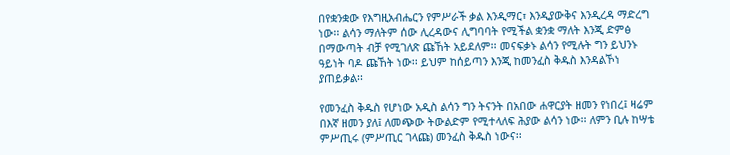በየቋንቋው የእግዚአብሔርን የምሥራች ቃል እንዲማር፣ እንዲያውቅና እንዲረዳ ማድረግ ነው፡፡ ልሳን ማለትም ሰው ሊረዳውና ሊግባባት የሚችል ቋንቋ ማለት እንጂ ድምፅ በማውጣት ብቻ የሚገለጽ ጩኸት አይደለም፡፡ መናፍቃኑ ልሳን የሚሉት ግን ይህንኑ ዓይነት ባዶ ጩኸት ነው፡፡ ይህም ከሰይጣን እንጂ ከመንፈስ ቅዱስ እንዳልኾነ ያጠይቃል፡፡

የመንፈስ ቅዱስ የሆነው አዲስ ልሳን ግን ትናንት በአበው ሐዋርያት ዘመን የነበረ፤ ዛሬም በእኛ ዘመን ያለ፤ ለመጭው ትውልድም የሚተላለፍ ሕያው ልሳን ነው፡፡ ለምን ቢሉ ከሣቴ ምሥጢሩ (ምሥጢር ገላጩ) መንፈስ ቅዱስ ነውና፡፡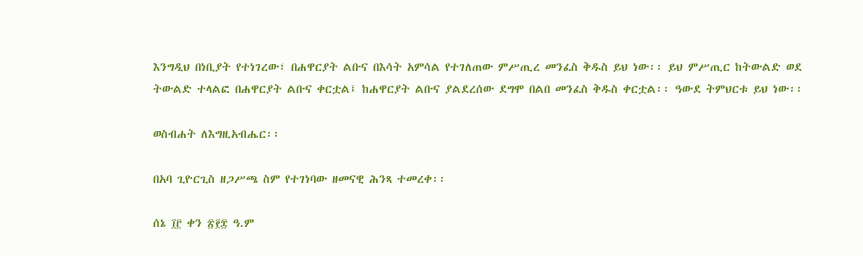እንግዲህ በነቢያት የተነገረው፣ በሐዋርያት ልቡና በእሳት አምሳል የተገለጠው ምሥጢረ መንፈስ ቅዱስ ይህ ነው፡፡ ይህ ምሥጢር ከትውልድ ወደ ትውልድ ተላልፎ በሐዋርያት ልቡና ቀርቷል፤ ከሐዋርያት ልቡና ያልደረሰው ደግሞ በልበ መንፈስ ቅዱስ ቀርቷል፡፡ ዓውደ ትምህርቱ ይህ ነው፡፡

ወስብሐት ለእግዚአብሔር፡፡

በአባ ጊዮርጊስ ዘጋሥጫ ስም የተገነባው ዘመናዊ ሕንጻ ተመረቀ፡፡

ሰኔ ፲፫ ቀን ፳፻፰ ዓ.ም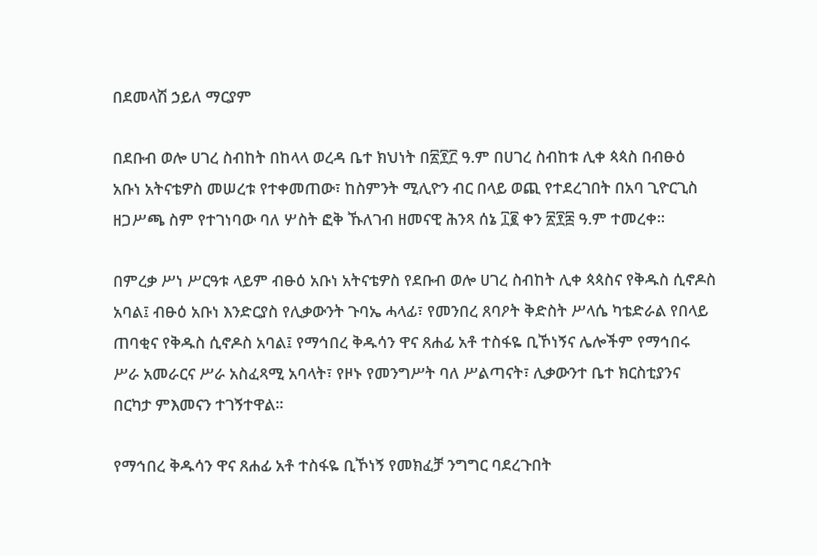በደመላሽ ኃይለ ማርያም

በደቡብ ወሎ ሀገረ ስብከት በከላላ ወረዳ ቤተ ክህነት በ፳፻፫ ዓ.ም በሀገረ ስብከቱ ሊቀ ጳጳስ በብፁዕ አቡነ አትናቴዎስ መሠረቱ የተቀመጠው፣ ከስምንት ሚሊዮን ብር በላይ ወጪ የተደረገበት በአባ ጊዮርጊስ ዘጋሥጫ ስም የተገነባው ባለ ሦስት ፎቅ ኹለገብ ዘመናዊ ሕንጻ ሰኔ ፲፪ ቀን ፳፻፰ ዓ.ም ተመረቀ፡፡

በምረቃ ሥነ ሥርዓቱ ላይም ብፁዕ አቡነ አትናቴዎስ የደቡብ ወሎ ሀገረ ስብከት ሊቀ ጳጳስና የቅዱስ ሲኖዶስ አባል፤ ብፁዕ አቡነ እንድርያስ የሊቃውንት ጉባኤ ሓላፊ፣ የመንበረ ጸባዖት ቅድስት ሥላሴ ካቴድራል የበላይ ጠባቂና የቅዱስ ሲኖዶስ አባል፤ የማኅበረ ቅዱሳን ዋና ጸሐፊ አቶ ተስፋዬ ቢኾነኝና ሌሎችም የማኅበሩ ሥራ አመራርና ሥራ አስፈጻሚ አባላት፣ የዞኑ የመንግሥት ባለ ሥልጣናት፣ ሊቃውንተ ቤተ ክርስቲያንና በርካታ ምእመናን ተገኝተዋል፡፡

የማኅበረ ቅዱሳን ዋና ጸሐፊ አቶ ተስፋዬ ቢኾነኝ የመክፈቻ ንግግር ባደረጉበት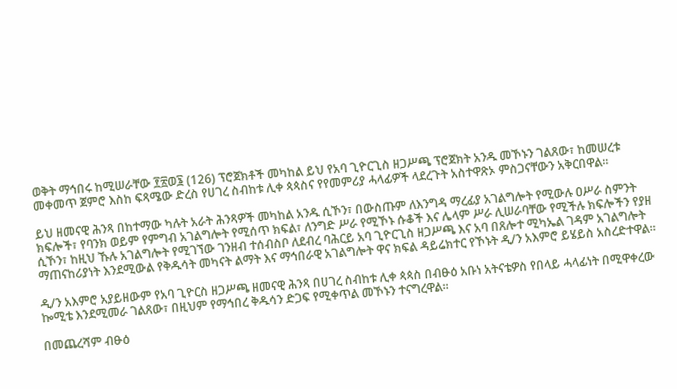ወቅት ማኅበሩ ከሚሠራቸው ፻፳ወ፮ (126) ፕሮጀክቶች መካከል ይህ የአባ ጊዮርጊስ ዘጋሥጫ ፕሮጀክት አንዱ መኾኑን ገልጸው፣ ከመሠረቱ መቀመጥ ጀምሮ እስከ ፍጻሜው ድረስ የሀገረ ስብከቱ ሊቀ ጳጳስና የየመምሪያ ሓላፊዎች ላደረጉት አስተዋጽኦ ምስጋናቸውን አቅርበዋል፡፡

ይህ ዘመናዊ ሕንጻ በከተማው ካሉት አራት ሕንጻዎች መካከል አንዱ ሲኾን፣ በውስጡም ለእንግዳ ማረፊያ አገልግሎት የሚውሉ ዐሥራ ስምንት ክፍሎች፣ የባንክ ወይም የምግብ አገልግሎት የሚሰጥ ክፍል፣ ለንግድ ሥራ የሚኾኑ ሱቆች እና ሌላም ሥራ ሊሠራባቸው የሚችሉ ክፍሎችን የያዘ ሲኾን፣ ከዚህ ኹሉ አገልግሎት የሚገኘው ገንዘብ ተሰብስቦ ለደብረ ባሕርይ አባ ጊዮርጊስ ዘጋሥጫ እና አባ በጸሎተ ሚካኤል ገዳም አገልግሎት ማጠናከሪያነት እንደሚውል የቅዱሳት መካናት ልማት እና ማኅበራዊ አገልግሎት ዋና ክፍል ዳይሬክተር የኾኑት ዲ/ን አእምሮ ይሄይስ አስረድተዋል፡፡

ዲ/ን አእምሮ አያይዘውም የአባ ጊዮርስ ዘጋሥጫ ዘመናዊ ሕንጻ በሀገረ ስብከቱ ሊቀ ጳጳስ በብፁዕ አቡነ አትናቴዎስ የበላይ ሓላፊነት በሚዋቀረው ኰሚቴ እንደሚመራ ገልጸው፣ በዚህም የማኅበረ ቅዱሳን ድጋፍ የሚቀጥል መኾኑን ተናግረዋል፡፡

በመጨረሻም ብፁዕ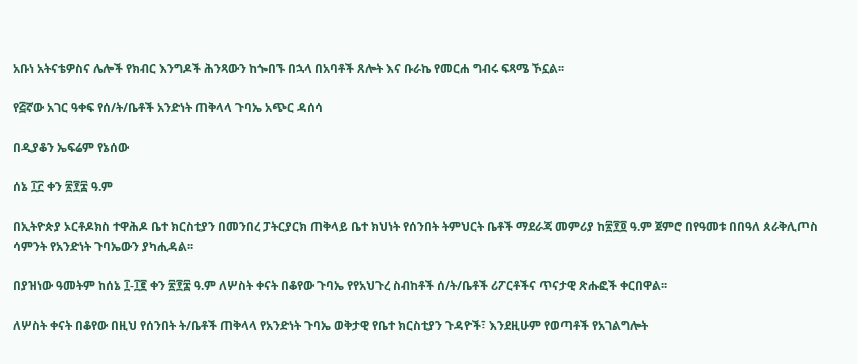አቡነ አትናቴዎስና ሌሎች የክብር እንግዶች ሕንጻውን ከጐበኙ በኋላ በአባቶች ጸሎት እና ቡራኬ የመርሐ ግብሩ ፍጻሜ ኾኗል፡፡

የ፭ኛው አገር ዓቀፍ የሰ/ት/ቤቶች አንድነት ጠቅላላ ጉባኤ አጭር ዳሰሳ

በዲያቆን ኤፍሬም የኔሰው

ሰኔ ፲፫ ቀን ፳፻፰ ዓ.ም

በኢትዮጵያ ኦርቶዶክስ ተዋሕዶ ቤተ ክርስቲያን በመንበረ ፓትርያርክ ጠቅላይ ቤተ ክህነት የሰንበት ትምህርት ቤቶች ማደራጃ መምሪያ ከ፳፻፬ ዓ.ም ጀምሮ በየዓመቱ በበዓለ ጰራቅሊጦስ ሳምንት የአንድነት ጉባኤውን ያካሒዳል፡፡

በያዝነው ዓመትም ከሰኔ ፲-፲፪ ቀን ፳፻፰ ዓ.ም ለሦስት ቀናት በቆየው ጉባኤ የየአህጉረ ስብከቶች ሰ/ት/ቤቶች ሪፖርቶችና ጥናታዊ ጽሑፎች ቀርበዋል፡፡

ለሦስት ቀናት በቆየው በዚህ የሰንበት ት/ቤቶች ጠቅላላ የአንድነት ጉባኤ ወቅታዊ የቤተ ክርስቲያን ጉዳዮች፣ እንደዚሁም የወጣቶች የአገልግሎት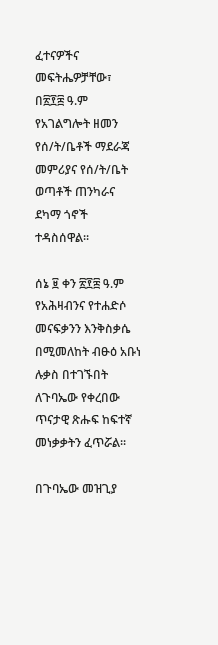ፈተናዎችና መፍትሔዎቻቸው፣ በ፳፻፰ ዓ.ም የአገልግሎት ዘመን የሰ/ት/ቤቶች ማደራጃ መምሪያና የሰ/ት/ቤት ወጣቶች ጠንካራና ደካማ ጎኖች ተዳስሰዋል፡፡

ሰኔ ፱ ቀን ፳፻፰ ዓ.ም የአሕዛብንና የተሐድሶ መናፍቃንን እንቅስቃሴ በሚመለከት ብፁዕ አቡነ ሉቃስ በተገኙበት ለጉባኤው የቀረበው ጥናታዊ ጽሑፍ ከፍተኛ መነቃቃትን ፈጥሯል፡፡

በጉባኤው መዝጊያ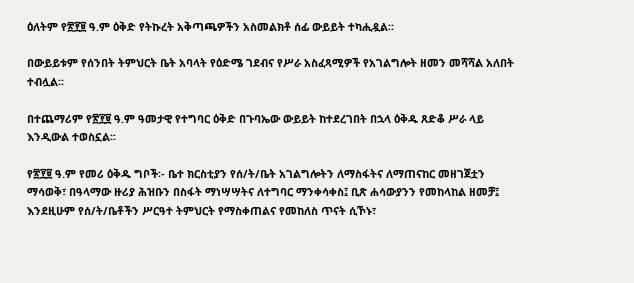ዕለትም የ፳፻፱ ዓ.ም ዕቅድ የትኩረት አቅጣጫዎችን አስመልክቶ ሰፊ ውይይት ተካሒዷል፡፡

በውይይቱም የሰንበት ትምህርት ቤት አባላት የዕድሜ ገደብና የሥራ አስፈጻሚዎች የአገልግሎት ዘመን መሻሻል አለበት ተብሏል፡፡

በተጨማሪም የ፳፻፱ ዓ.ም ዓመታዊ የተግባር ዕቅድ በጉባኤው ውይይት ከተደረገበት በኋላ ዕቅዱ ጸድቆ ሥራ ላይ እንዲውል ተወስኗል፡፡

የ፳፻፱ ዓ.ም የመሪ ዕቅዱ ግቦች፡- ቤተ ክርስቲያን የሰ/ት/ቤት አገልግሎትን ለማስፋትና ለማጠናከር መዘገጀቷን ማሳወቅ፣ በዓላማው ዙሪያ ሕዝቡን በስፋት ማነሣሣትና ለተግባር ማንቀሳቀስ፤ ቢጽ ሐሳውያንን የመከላከል ዘመቻ፤ እንደዚሁም የሰ/ት/ቤቶችን ሥርዓተ ትምህርት የማስቀጠልና የመከለስ ጥናት ሲኾኑ፣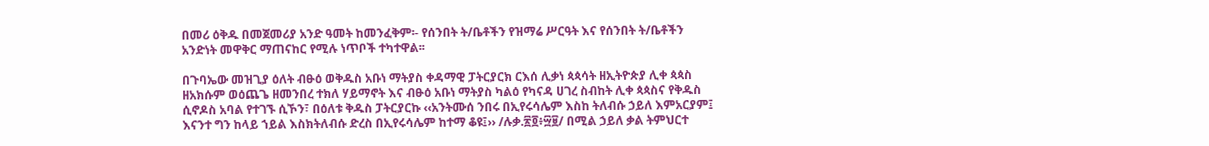በመሪ ዕቅዱ በመጀመሪያ አንድ ዓመት ከመንፈቅም፡- የሰንበት ት/ቤቶችን የዝማሬ ሥርዓት እና የሰንበት ት/ቤቶችን አንድነት መዋቅር ማጠናከር የሚሉ ነጥቦች ተካተዋል፡፡

በጉባኤው መዝጊያ ዕለት ብፁዕ ወቅዱስ አቡነ ማትያስ ቀዳማዊ ፓትርያርክ ርእሰ ሊቃነ ጳጳሳት ዘኢትዮጵያ ሊቀ ጳጳስ ዘአክሱም ወዕጨጌ ዘመንበረ ተክለ ሃይማኖት እና ብፁዕ አቡነ ማትያስ ካልዕ የካናዳ ሀገረ ስብከት ሊቀ ጳጳስና የቅዱስ ሲኖዶስ አባል የተገኙ ሲኾን፣ በዕለቱ ቅዱስ ፓትርያርኩ ‹‹አንትሙሰ ንበሩ በኢየሩሳሌም እስከ ትለብሱ ኃይለ እምአርያም፤ እናንተ ግን ከላይ ኀይል እስክትለብሱ ድረስ በኢየሩሳሌም ከተማ ቆዩ፤›› /ሉቃ.፳፬፥፵፱/ በሚል ኃይለ ቃል ትምህርተ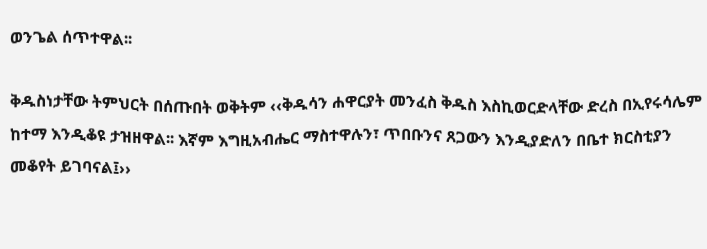ወንጌል ሰጥተዋል፡፡

ቅዱስነታቸው ትምህርት በሰጡበት ወቅትም ‹‹ቅዱሳን ሐዋርያት መንፈስ ቅዱስ እስኪወርድላቸው ድረስ በኢየሩሳሌም ከተማ እንዲቆዩ ታዝዘዋል፡፡ እኛም እግዚአብሔር ማስተዋሉን፣ ጥበቡንና ጸጋውን እንዲያድለን በቤተ ክርስቲያን መቆየት ይገባናል፤››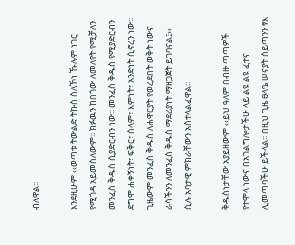ብለዋል፡፡

እንደዚሁም ‹‹ወጣቱ ትውልድ ትኩስ ስለኾነ ኹሉም ነገር የሚጎዳ አይመስለውም፡፡ ክፉዉን ከበጎው ለመለየት የሚቻለን መንፈስ ቅዱስ ሲያድርብን ነው፡፡ መንፈስ ቅዱስ የሚያድርብን ደግሞ ሐቀኝነት፣ ፍቅር፣ ሰላም፣ እምነት፣ አንድነት ሲኖረን ነው፡፡ ጊዜውም መንፈስ ቅዱስ ለሐዋርያት የወረደበት ወቅት ነውና ራሳችንን ለመንፈስ ቅዱስ ማደሪያነት ማዘጋጀት ይገባናል፤›› ሲሉ አባታዊ ምክራቸውን አስተላልፈዋል፡፡

ቅዱስነታቸው አያይዘውም ‹‹ይህ ዓለም በብዙ ጣጣዎች የተሞላ ነውና በአገልግሎታችሁ ላይ ልዩ ልዩ ፈተና ሊመጣባችሁ ይችላል፡፡ በዚህ ጊዜ ፀላዔ ሠናያት ሰይጣንን ፃእ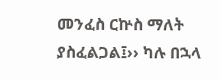መንፈስ ርኵስ ማለት ያስፈልጋል፤›› ካሉ በኋላ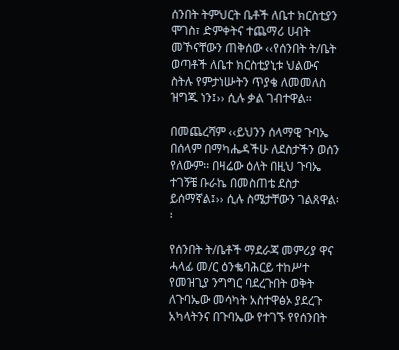ሰንበት ትምህርት ቤቶች ለቤተ ክርስቲያን ሞገስ፣ ድምቀትና ተጨማሪ ሀብት መኾናቸውን ጠቅሰው ‹‹የሰንበት ት/ቤት ወጣቶች ለቤተ ክርስቲያኒቱ ህልውና ስትሉ የምታነሡትን ጥያቄ ለመመለስ ዝግጁ ነን፤›› ሲሉ ቃል ገብተዋል፡፡

በመጨረሻም ‹‹ይህንን ሰላማዊ ጉባኤ በሰላም በማካሔዳችሁ ለደስታችን ወሰን የለውም፡፡ በዛሬው ዕለት በዚህ ጉባኤ ተገኝቼ ቡራኬ በመስጠቴ ደስታ ይሰማኛል፤›› ሲሉ ስሜታቸውን ገልጸዋል፡፡

የሰንበት ት/ቤቶች ማደራጃ መምሪያ ዋና ሓላፊ መ/ር ዕንቈባሕርይ ተከሥተ የመዝጊያ ንግግር ባደረጉበት ወቅት ለጉባኤው መሳካት አስተዋፅኦ ያደረጉ አካላትንና በጉባኤው የተገኙ የየሰንበት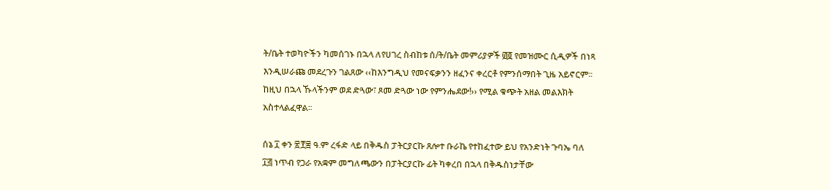ት/ቤት ተወካዮችን ካመሰገኑ በኋላ ለየሀገረ ስብከቱ ሰ/ት/ቤት መምሪያዎች ፴፬ የመዝሙር ሲዲዎች በነጻ እንዲሠራጩ መደረጉን ገልጸው ‹‹ከእንግዲህ የመናፍቃንን ዘፈንና ቀረርቶ የምንሰማበት ጊዜ አይኖርም፡፡ ከዚህ በኋላ ኹላችንም ወደ ድጓው፣ ጾመ ድጓው ነው የምንሔደው!›› የሚል ቁጭት አዘል መልእክት አስተላልፈዋል፡፡

ሰኔ ፲ ቀን ፳፻፰ ዓ.ም ረፋድ ላይ በቅዱስ ፓትርያርኩ ጸሎተ ቡራኬ የተከፈተው ይህ የአንድነት ጉባኤ ባለ ፲፭ ነጥብ የጋራ የአቋም መግለጫውን በፓትርያርኩ ፊት ካቀረበ በኋላ በቅዱስነታቸው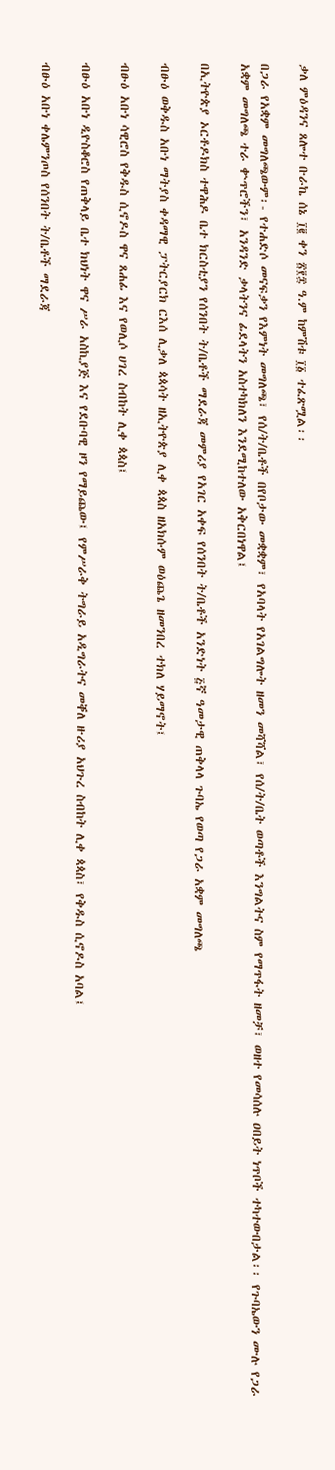ቃለ ምዕዳንና ጸሎተ ቡራኬ ሰኔ ፲፪ ቀን ፳፻፰ ዓ.ም ከምሽቱ ፲፩ ተፈጽሟል፡፡

በጋራ የአቋም መግለጫውም፡- የተሐድሶ መናፍቃን የእምነት መግለጫ፣ የሰ/ት/ቤቶች በየቦታው መቋቋም፣ የአባላት የአገልግሎት ዘመን መሻሻል፣ የሰ/ት/ቤት ወጣቶች እንግልትና ስም የማጥፋት ዘመቻ፣ ወዘተ የመሳሰሉ ዐበይት ነጥቦች ተካተውበታል፡፡ የጉባኤውን ሙሉ የጋራ አቋም መግለጫ ተራ ቍጥሮችን፣ አንዳንድ ቃላትንና ፊደላትን አስተካክለን እንደሚከተለው አቅርበነዋል፤

በኢትዮጵያ ኦርቶዶክስ ተዋሕዶ ቤተ ክርስቲያን የሰንበት ት/ቤቶች ማደራጃ መምሪያ የአገር አቀፍ የሰንበት ት/ቤቶች አንድነት ፭ኛ ዓመታዊ ጠቅላላ ጉባኤ የወጣ የጋራ አቋም መግለጫ

ብፁዕ ወቅዱስ አቡነ ማትያስ ቀዳማዊ ፓትርያርክ ርእሰ ሊቃለ ጳጳሳት ዘኢትዮጵያ ሊቀ ጳጳስ ዘአክሱም ወዕጨጌ ዘመንበረ ተክለ ሃይማኖት፤

ብፁዕ አቡነ ሳዊሮስ የቅዱስ ሲኖዶስ ዋና ጸሐፊ እና የወሊሶ ሀገረ ስብከት ሊቀ ጳጳስ፤

ብፁዕ አቡነ ዲዮስቆሮስ የጠቅላይ ቤተ ክህነት ዋና ሥራ አስኪያጅ እና የደቡባዊ ዞን የማይጨው፤ የምሥራቅ ትግራይ አዲግራትና መቐለ ዙሪያ አህጉረ ስብከት ሊቀ ጳጳስ፣ የቅዱስ ሲኖዶስ አባል፤

ብፁዕ አቡነ ቀሌምንጦስ የሰንበት ት/ቤቶች ማደራጃ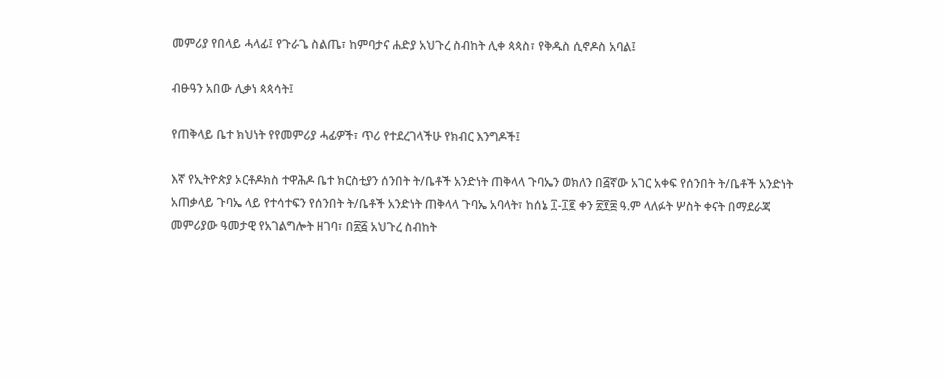መምሪያ የበላይ ሓላፊ፤ የጉራጌ ስልጤ፣ ከምባታና ሐድያ አህጉረ ስብከት ሊቀ ጳጳስ፣ የቅዱስ ሲኖዶስ አባል፤

ብፁዓን አበው ሊቃነ ጳጳሳት፤

የጠቅላይ ቤተ ክህነት የየመምሪያ ሓፊዎች፣ ጥሪ የተደረገላችሁ የክብር እንግዶች፤

እኛ የኢትዮጵያ ኦርቶዶክስ ተዋሕዶ ቤተ ክርስቲያን ሰንበት ት/ቤቶች አንድነት ጠቅላላ ጉባኤን ወክለን በ፭ኛው አገር አቀፍ የሰንበት ት/ቤቶች አንድነት አጠቃላይ ጉባኤ ላይ የተሳተፍን የሰንበት ት/ቤቶች አንድነት ጠቅላላ ጉባኤ አባላት፣ ከሰኔ ፲-፲፪ ቀን ፳፻፰ ዓ.ም ላለፉት ሦስት ቀናት በማደራጃ መምሪያው ዓመታዊ የአገልግሎት ዘገባ፣ በ፳፭ አህጉረ ስብከት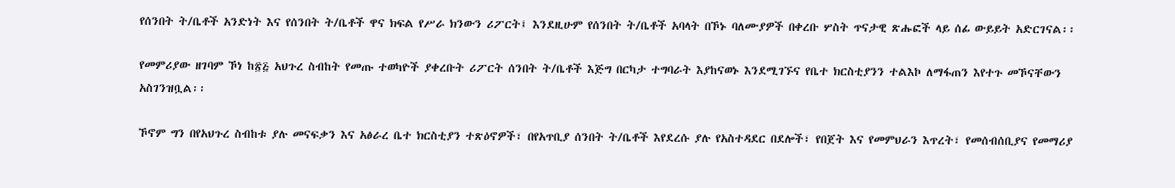የሰንበት ት/ቤቶች አንድነት እና የሰንበት ት/ቤቶች ዋና ክፍል የሥራ ክንውን ሪፖርት፤ እንደዚሁም የሰንበት ት/ቤቶች አባላት በኾኑ ባለሙያዎች በቀረቡ ሦስት ጥናታዊ ጽሑፎች ላይ ሰፊ ውይይት አድርገናል፡፡

የመምሪያው ዘገባም ኾነ ከ፳፭ አህጉረ ስብከት የመጡ ተወካዮች ያቀረቡት ሪፖርት ሰንበት ት/ቤቶች እጅግ በርካታ ተግባራት እያከናወኑ እንደሚገኙና የቤተ ክርስቲያንን ተልእኮ ለማፋጠን እየተጉ መኾናቸውን አስገንዝቧል፡፡

ኾኖም ግን በየአህጉረ ስብከቱ ያሉ መናፍቃን እና አፅራረ ቤተ ክርስቲያን ተጽዕኖዎች፣ በየአጥቢያ ሰንበት ት/ቤቶች እየደረሱ ያሉ የአስተዳደር በደሎች፣ የበጀት እና የመምህራን እጥረት፣ የመሰብሰቢያና የመማሪያ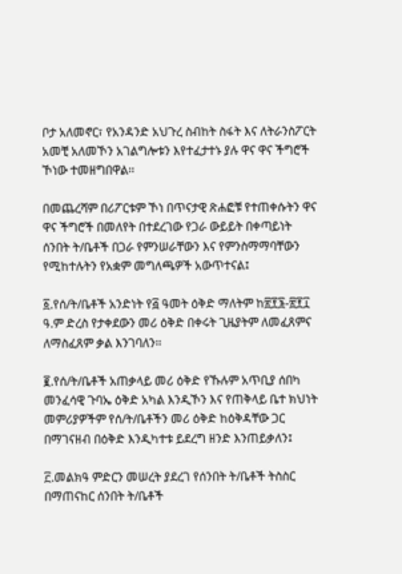ቦታ አለመኖር፣ የአንዳንድ አህጉረ ስብከት ስፋት እና ለትራንስፖርት አመቺ አለመኾን አገልግሎቱን እየተፈታተኑ ያሉ ዋና ዋና ችግሮች ኾነው ተመዘግበዋል፡፡

በመጨረሻም በሪፖርቱም ኾነ በጥናታዊ ጽሐፎቹ የተጠቀሱትን ዋና ዋና ችግሮች በመለየት በተደረገው የጋራ ውይይት በቀጣይነት ሰንበት ት/ቤቶች በጋራ የምንሠራቸውን እና የምንስማማባቸውን የሚከተሉትን የአቋም መግለጫዎች አውጥተናል፤

፩.የሰ/ት/ቤቶች አንድነት የ፭ ዓመት ዕቅድ ማለትም ከ፳፻፮-፳፻፲ ዓ.ም ድረስ የታቀደውን መሪ ዕቅድ በቀሩት ጊዜያትም ለመፈጸምና ለማስፈጸም ቃል እንገባለን፡፡

፪.የሰ/ት/ቤቶች አጠቃላይ መሪ ዕቅድ የኹሉም አጥቢያ ሰበካ መንፈሳዊ ጉባኤ ዕቅድ አካል እንዲኾን እና የጠቅላይ ቤተ ክህነት መምሪያዎችም የሰ/ት/ቤቶችን መሪ ዕቅድ ከዕቅዳቸው ጋር በማገናዘብ በዕቅድ እንዲካተቱ ይደረግ ዘንድ እንጠይቃለን፤

፫.መልክዓ ምድርን መሠረት ያደረገ የሰንበት ት/ቤቶች ትስስር በማጠናከር ሰንበት ት/ቤቶች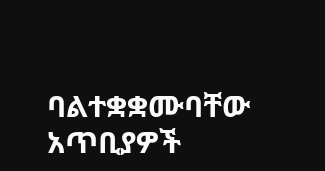ባልተቋቋሙባቸው አጥቢያዎች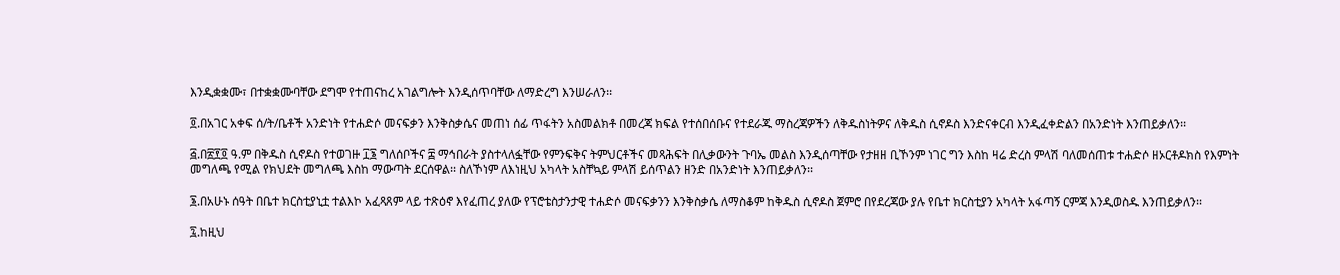እንዲቋቋሙ፣ በተቋቋሙባቸው ደግሞ የተጠናከረ አገልግሎት እንዲሰጥባቸው ለማድረግ እንሠራለን፡፡

፬.በአገር አቀፍ ሰ/ት/ቤቶች አንድነት የተሐድሶ መናፍቃን እንቅስቃሴና መጠነ ሰፊ ጥፋትን አስመልክቶ በመረጃ ክፍል የተሰበሰቡና የተደራጁ ማስረጃዎችን ለቅዱስነትዎና ለቅዱስ ሲኖዶስ እንድናቀርብ እንዲፈቀድልን በአንድነት እንጠይቃለን፡፡

፭.በ፳፻፬ ዓ.ም በቅዱስ ሲኖዶስ የተወገዙ ፲፮ ግለሰቦችና ፰ ማኅበራት ያስተላለፏቸው የምንፍቅና ትምህርቶችና መጻሕፍት በሊቃውንት ጉባኤ መልስ እንዲሰጣቸው የታዘዘ ቢኾንም ነገር ግን እስከ ዛሬ ድረስ ምላሽ ባለመሰጠቱ ተሐድሶ ዘኦርቶዶክስ የእምነት መግለጫ የሚል የክህደት መግለጫ እስከ ማውጣት ደርሰዋል፡፡ ስለኾነም ለእነዚህ አካላት አስቸኳይ ምላሽ ይሰጥልን ዘንድ በአንድነት እንጠይቃለን፡፡

፮.በአሁኑ ሰዓት በቤተ ክርስቲያኒቷ ተልእኮ አፈጻጸም ላይ ተጽዕኖ እየፈጠረ ያለው የፕሮቴስታንታዊ ተሐድሶ መናፍቃንን እንቅስቃሴ ለማስቆም ከቅዱስ ሲኖዶስ ጀምሮ በየደረጃው ያሉ የቤተ ክርስቲያን አካላት አፋጣኝ ርምጃ እንዲወስዱ እንጠይቃለን፡፡

፯.ከዚህ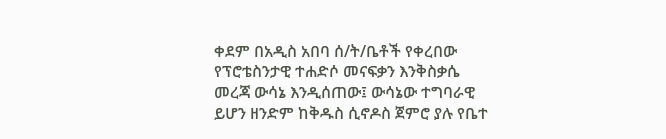ቀደም በአዲስ አበባ ሰ/ት/ቤቶች የቀረበው የፕሮቴስንታዊ ተሐድሶ መናፍቃን እንቅስቃሴ መረጃ ውሳኔ እንዲሰጠው፤ ውሳኔው ተግባራዊ ይሆን ዘንድም ከቅዱስ ሲኖዶስ ጀምሮ ያሉ የቤተ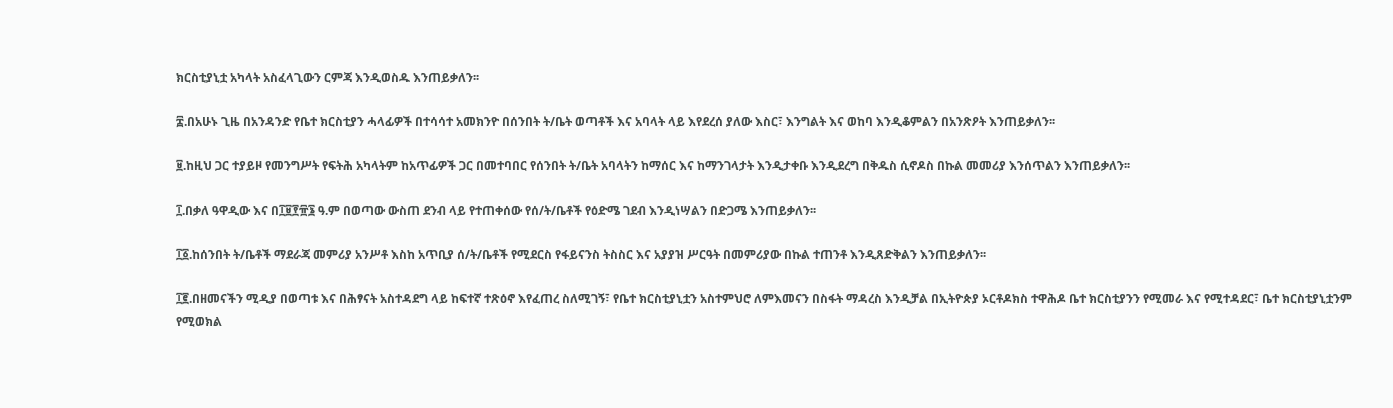ክርስቲያኒቷ አካላት አስፈላጊውን ርምጃ እንዲወስዱ እንጠይቃለን፡፡

፰.በአሁኑ ጊዜ በአንዳንድ የቤተ ክርስቲያን ሓላፊዎች በተሳሳተ አመክንዮ በሰንበት ት/ቤት ወጣቶች እና አባላት ላይ እየደረሰ ያለው እስር፣ እንግልት እና ወከባ እንዲቆምልን በአንጽዖት እንጠይቃለን፡፡

፱.ከዚህ ጋር ተያይዞ የመንግሥት የፍትሕ አካላትም ከአጥፊዎች ጋር በመተባበር የሰንበት ት/ቤት አባላትን ከማሰር እና ከማንገላታት እንዲታቀቡ እንዲደረግ በቅዱስ ሲኖዶስ በኩል መመሪያ እንሰጥልን እንጠይቃለን፡፡

፲.በቃለ ዓዋዲው እና በ፲፱፻፹፮ ዓ.ም በወጣው ውስጠ ደንብ ላይ የተጠቀሰው የሰ/ት/ቤቶች የዕድሜ ገደብ እንዲነሣልን በድጋሜ እንጠይቃለን፡፡

፲፩.ከሰንበት ት/ቤቶች ማደራጃ መምሪያ አንሥቶ እስከ አጥቢያ ሰ/ት/ቤቶች የሚደርስ የፋይናንስ ትስስር እና አያያዝ ሥርዓት በመምሪያው በኩል ተጠንቶ እንዲጸድቅልን እንጠይቃለን፡፡

፲፪.በዘመናችን ሚዲያ በወጣቱ እና በሕፃናት አስተዳደግ ላይ ከፍተኛ ተጽዕኖ እየፈጠረ ስለሚገኝ፣ የቤተ ክርስቲያኒቷን አስተምህሮ ለምእመናን በስፋት ማዳረስ እንዲቻል በኢትዮጵያ ኦርቶዶክስ ተዋሕዶ ቤተ ክርስቲያንን የሚመራ እና የሚተዳደር፣ ቤተ ክርስቲያኒቷንም የሚወክል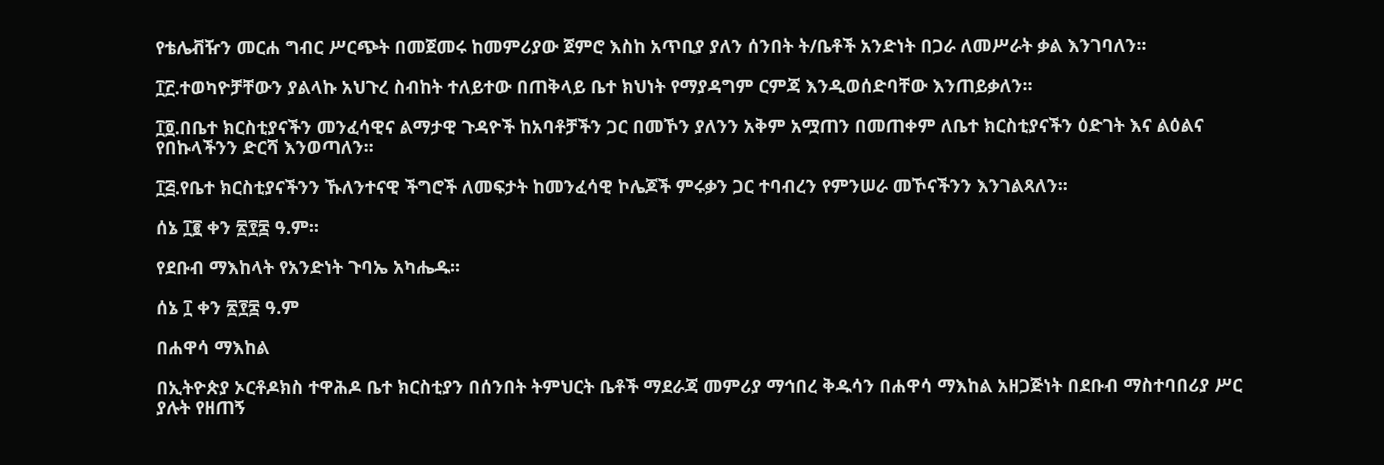የቴሌቭዥን መርሐ ግብር ሥርጭት በመጀመሩ ከመምሪያው ጀምሮ እስከ አጥቢያ ያለን ሰንበት ት/ቤቶች አንድነት በጋራ ለመሥራት ቃል እንገባለን፡፡

፲፫.ተወካዮቻቸውን ያልላኩ አህጉረ ስብከት ተለይተው በጠቅላይ ቤተ ክህነት የማያዳግም ርምጃ እንዲወሰድባቸው እንጠይቃለን፡፡

፲፬.በቤተ ክርስቲያናችን መንፈሳዊና ልማታዊ ጉዳዮች ከአባቶቻችን ጋር በመኾን ያለንን አቅም አሟጠን በመጠቀም ለቤተ ክርስቲያናችን ዕድገት እና ልዕልና የበኩላችንን ድርሻ እንወጣለን፡፡

፲፭.የቤተ ክርስቲያናችንን ኹለንተናዊ ችግሮች ለመፍታት ከመንፈሳዊ ኮሌጆች ምሩቃን ጋር ተባብረን የምንሠራ መኾናችንን እንገልጻለን፡፡

ሰኔ ፲፪ ቀን ፳፻፰ ዓ.ም፡፡

የደቡብ ማእከላት የአንድነት ጉባኤ አካሔዱ፡፡

ሰኔ ፲ ቀን ፳፻፰ ዓ.ም

በሐዋሳ ማእከል

በኢትዮጵያ ኦርቶዶክስ ተዋሕዶ ቤተ ክርስቲያን በሰንበት ትምህርት ቤቶች ማደራጃ መምሪያ ማኅበረ ቅዱሳን በሐዋሳ ማእከል አዘጋጅነት በደቡብ ማስተባበሪያ ሥር ያሉት የዘጠኝ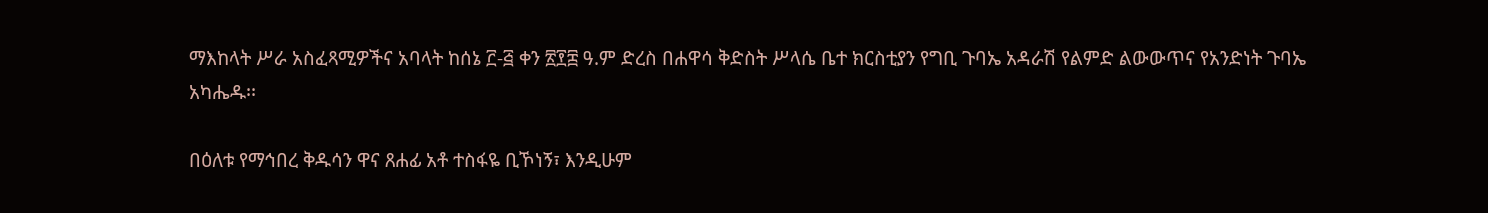ማእከላት ሥራ አስፈጻሚዎችና አባላት ከሰኔ ፫-፭ ቀን ፳፻፰ ዓ.ም ድረስ በሐዋሳ ቅድስት ሥላሴ ቤተ ክርስቲያን የግቢ ጉባኤ አዳራሽ የልምድ ልውውጥና የአንድነት ጉባኤ አካሔዱ፡፡

በዕለቱ የማኅበረ ቅዱሳን ዋና ጸሐፊ አቶ ተስፋዬ ቢኾነኝ፣ እንዲሁም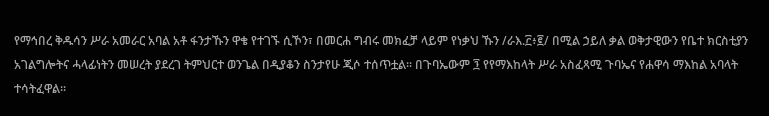የማኅበረ ቅዱሳን ሥራ አመራር አባል አቶ ፋንታኹን ዋቄ የተገኙ ሲኾን፣ በመርሐ ግብሩ መክፈቻ ላይም የነቃህ ኹን /ራእ.፫፥፪/ በሚል ኃይለ ቃል ወቅታዊውን የቤተ ክርስቲያን አገልግሎትና ሓላፊነትን መሠረት ያደረገ ትምህርተ ወንጌል በዲያቆን ስንታየሁ ጂሶ ተሰጥቷል፡፡ በጉባኤውም ፺ የየማእከላት ሥራ አስፈጻሚ ጉባኤና የሐዋሳ ማእከል አባላት ተሳትፈዋል፡፡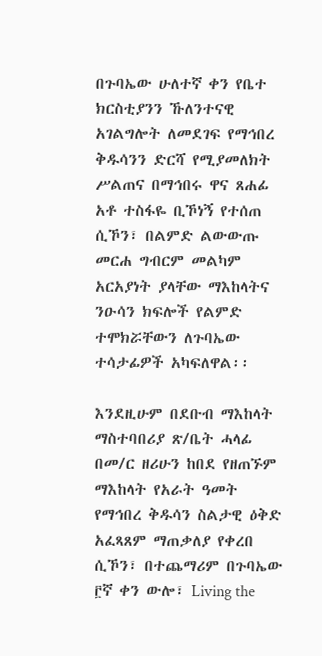በጉባኤው ሁለተኛ ቀን የቤተ ክርስቲያንን ኹለንተናዊ አገልግሎት ለመደገፍ የማኅበረ ቅዱሳንን ድርሻ የሚያመለክት ሥልጠና በማኅበሩ ዋና ጸሐፊ አቶ ተስፋዬ ቢኾነኝ የተሰጠ ሲኾን፣ በልምድ ልውውጡ መርሐ ግብርም መልካም አርአያነት ያላቸው ማእከላትና ንዑሳን ክፍሎች የልምድ ተሞክሯቸውን ለጉባኤው ተሳታፊዎች አካፍለዋል፡፡

እንደዚሁም በደቡብ ማእከላት ማስተባበሪያ ጽ/ቤት ሓላፊ በመ/ር ዘሪሁን ከበደ የዘጠኙም ማእከላት የአራት ዓመት የማኅበረ ቅዱሳን ስልታዊ ዕቅድ አፈጻጸም ማጠቃለያ የቀረበ ሲኾን፣ በተጨማሪም በጉባኤው ፫ኛ ቀን ውሎ፣ Living the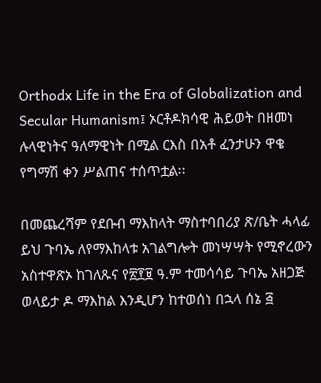Orthodx Life in the Era of Globalization and Secular Humanism፤ ኦርቶዶክሳዊ ሕይወት በዘመነ ሉላዊነትና ዓለማዊነት በሚል ርእስ በአቶ ፈንታሁን ዋቄ የግማሽ ቀን ሥልጠና ተሰጥቷል፡፡

በመጨረሻም የደቡብ ማእከላት ማስተባበሪያ ጽ/ቤት ሓላፊ ይህ ጉባኤ ለየማእከላቱ አገልግሎት መነሣሣት የሚኖረውን አስተዋጽኦ ከገለጹና የ፳፻፱ ዓ.ም ተመሳሳይ ጉባኤ አዘጋጅ ወላይታ ዶ ማእከል እንዲሆን ከተወሰነ በኋላ ሰኔ ፭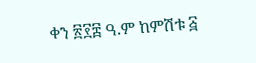ቀን ፳፻፰ ዓ.ም ከምሽቱ ፭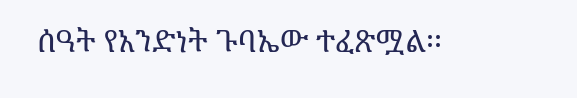ሰዓት የአንድነት ጉባኤው ተፈጽሟል፡፡